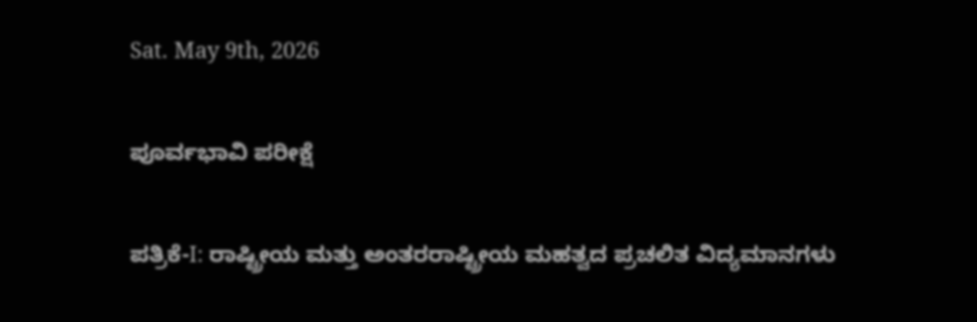Sat. May 9th, 2026

ಪೂರ್ವಭಾವಿ ಪರೀಕ್ಷೆ

ಪತ್ರಿಕೆ-I: ರಾಷ್ಟ್ರೀಯ ಮತ್ತು ಅಂತರರಾಷ್ಟ್ರೀಯ ಮಹತ್ವದ ಪ್ರಚಲಿತ ವಿದ್ಯಮಾನಗಳು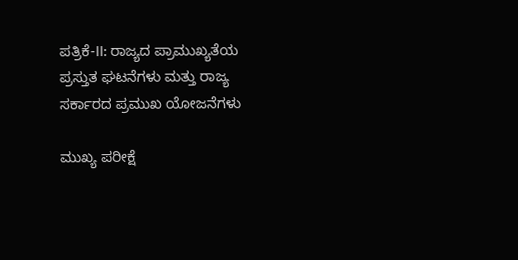ಪತ್ರಿಕೆ-II: ರಾಜ್ಯದ ಪ್ರಾಮುಖ್ಯತೆಯ ಪ್ರಸ್ತುತ ಘಟನೆಗಳು ಮತ್ತು ರಾಜ್ಯ ಸರ್ಕಾರದ ಪ್ರಮುಖ ಯೋಜನೆಗಳು

ಮುಖ್ಯ ಪರೀಕ್ಷೆ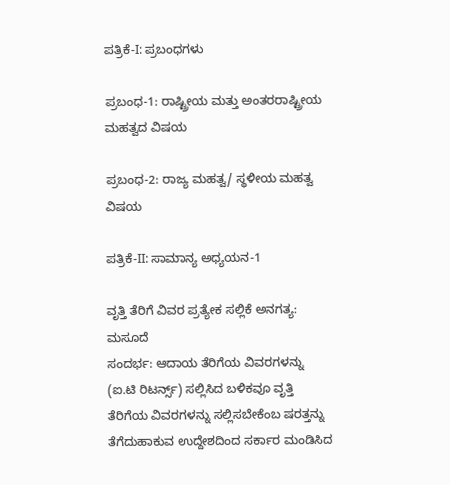ಪತ್ರಿಕೆ-I: ಪ್ರಬಂಧಗಳು

ಪ್ರಬಂಧ-1: ರಾಷ್ಟ್ರೀಯ ಮತ್ತು ಅಂತರರಾಷ್ಟ್ರೀಯ ಮಹತ್ವದ ವಿಷಯ

ಪ್ರಬಂಧ-2: ರಾಜ್ಯ ಮಹತ್ವ/ ಸ್ಥಳೀಯ ಮಹತ್ವ ವಿಷಯ

ಪತ್ರಿಕೆ-II: ಸಾಮಾನ್ಯ ಅಧ್ಯಯನ-1

ವೃತ್ತಿ ತೆರಿಗೆ ವಿವರ ಪ್ರತ್ಯೇಕ ಸಲ್ಲಿಕೆ ಅನಗತ್ಯ: ಮಸೂದೆ
ಸಂದರ್ಭ: ಆದಾಯ ತೆರಿಗೆಯ ವಿವರಗಳನ್ನು (ಐ.ಟಿ ರಿಟರ್ನ್ಸ್) ಸಲ್ಲಿಸಿದ ಬಳಿಕವೂ ವೃತ್ತಿ ತೆರಿಗೆಯ ವಿವರಗಳನ್ನು ಸಲ್ಲಿಸಬೇಕೆಂಬ ಷರತ್ತನ್ನು ತೆಗೆದುಹಾಕುವ ಉದ್ದೇಶದಿಂದ ಸರ್ಕಾರ ಮಂಡಿಸಿದ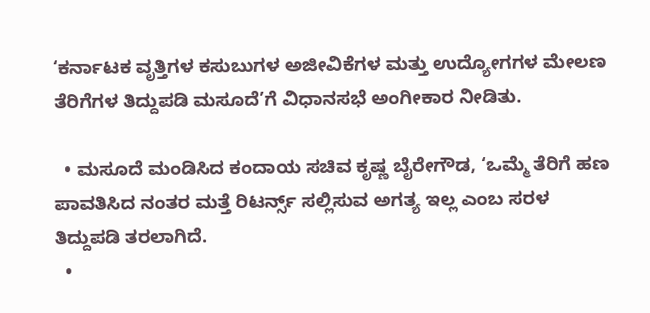‘ಕರ್ನಾಟಕ ವೃತ್ತಿಗಳ ಕಸುಬುಗಳ ಅಜೀವಿಕೆಗಳ ಮತ್ತು ಉದ್ಯೋಗಗಳ ಮೇಲಣ ತೆರಿಗೆಗಳ ತಿದ್ದುಪಡಿ ಮಸೂದೆ’ಗೆ ವಿಧಾನಸಭೆ ಅಂಗೀಕಾರ ನೀಡಿತು.

  • ಮಸೂದೆ ಮಂಡಿಸಿದ ಕಂದಾಯ ಸಚಿವ ಕೃಷ್ಣ ಬೈರೇಗೌಡ, ‘ಒಮ್ಮೆ ತೆರಿಗೆ ಹಣ ಪಾವತಿಸಿದ ನಂತರ ಮತ್ತೆ ರಿಟರ್ನ್ಸ್ ಸಲ್ಲಿಸುವ ಅಗತ್ಯ ಇಲ್ಲ ಎಂಬ ಸರಳ ತಿದ್ದುಪಡಿ ತರಲಾಗಿದೆ.
  •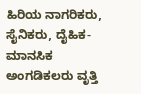ಹಿರಿಯ ನಾಗರಿಕರು, ಸೈನಿಕರು, ದೈಹಿಕ-ಮಾನಸಿಕ ಅಂಗಡಿಕಲರು ವೃತ್ತಿ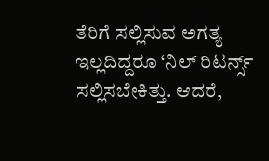ತೆರಿಗೆ ಸಲ್ಲಿಸುವ ಅಗತ್ಯ ಇಲ್ಲದಿದ್ದರೂ ‘ನಿಲ್ ರಿಟರ್ನ್ಸ್ ಸಲ್ಲಿಸಬೇಕಿತ್ತು. ಆದರೆ,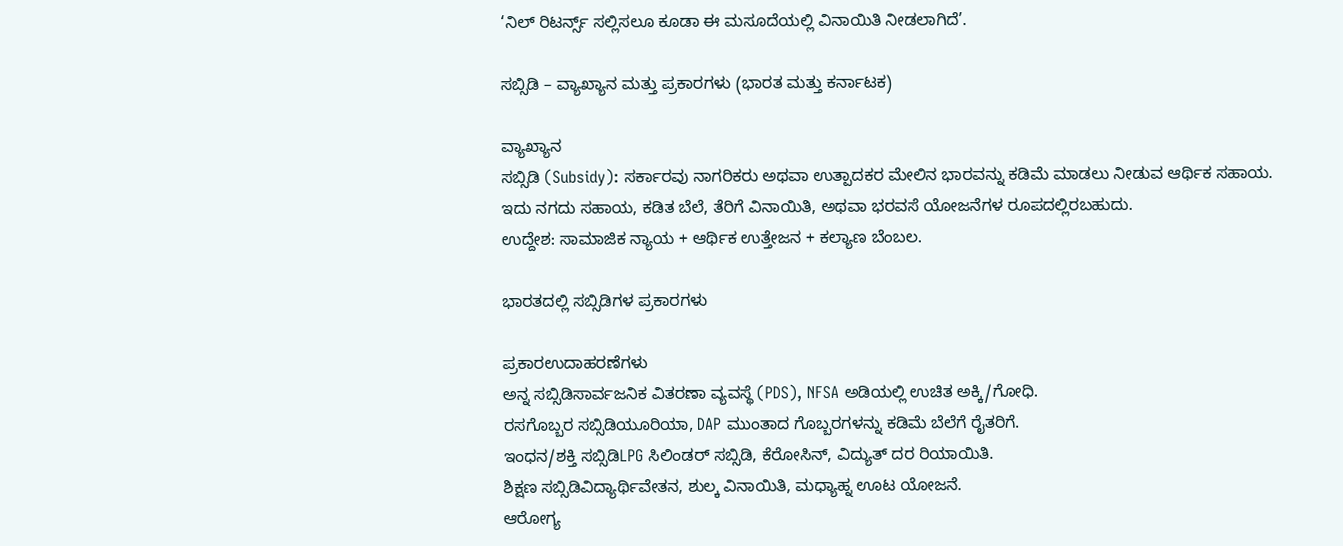‘ನಿಲ್ ರಿಟರ್ನ್ಸ್ ಸಲ್ಲಿಸಲೂ ಕೂಡಾ ಈ ಮಸೂದೆಯಲ್ಲಿ ವಿನಾಯಿತಿ ನೀಡಲಾಗಿದೆ’.

ಸಬ್ಸಿಡಿ – ವ್ಯಾಖ್ಯಾನ ಮತ್ತು ಪ್ರಕಾರಗಳು (ಭಾರತ ಮತ್ತು ಕರ್ನಾಟಕ)

ವ್ಯಾಖ್ಯಾನ
ಸಬ್ಸಿಡಿ (Subsidy): ಸರ್ಕಾರವು ನಾಗರಿಕರು ಅಥವಾ ಉತ್ಪಾದಕರ ಮೇಲಿನ ಭಾರವನ್ನು ಕಡಿಮೆ ಮಾಡಲು ನೀಡುವ ಆರ್ಥಿಕ ಸಹಾಯ.
ಇದು ನಗದು ಸಹಾಯ, ಕಡಿತ ಬೆಲೆ, ತೆರಿಗೆ ವಿನಾಯಿತಿ, ಅಥವಾ ಭರವಸೆ ಯೋಜನೆಗಳ ರೂಪದಲ್ಲಿರಬಹುದು.
ಉದ್ದೇಶ: ಸಾಮಾಜಿಕ ನ್ಯಾಯ + ಆರ್ಥಿಕ ಉತ್ತೇಜನ + ಕಲ್ಯಾಣ ಬೆಂಬಲ.

ಭಾರತದಲ್ಲಿ ಸಬ್ಸಿಡಿಗಳ ಪ್ರಕಾರಗಳು

ಪ್ರಕಾರಉದಾಹರಣೆಗಳು
ಅನ್ನ ಸಬ್ಸಿಡಿಸಾರ್ವಜನಿಕ ವಿತರಣಾ ವ್ಯವಸ್ಥೆ (PDS), NFSA ಅಡಿಯಲ್ಲಿ ಉಚಿತ ಅಕ್ಕಿ/ಗೋಧಿ.
ರಸಗೊಬ್ಬರ ಸಬ್ಸಿಡಿಯೂರಿಯಾ, DAP ಮುಂತಾದ ಗೊಬ್ಬರಗಳನ್ನು ಕಡಿಮೆ ಬೆಲೆಗೆ ರೈತರಿಗೆ.
ಇಂಧನ/ಶಕ್ತಿ ಸಬ್ಸಿಡಿLPG ಸಿಲಿಂಡರ್ ಸಬ್ಸಿಡಿ, ಕೆರೋಸಿನ್, ವಿದ್ಯುತ್ ದರ ರಿಯಾಯಿತಿ.
ಶಿಕ್ಷಣ ಸಬ್ಸಿಡಿವಿದ್ಯಾರ್ಥಿವೇತನ, ಶುಲ್ಕ ವಿನಾಯಿತಿ, ಮಧ್ಯಾಹ್ನ ಊಟ ಯೋಜನೆ.
ಆರೋಗ್ಯ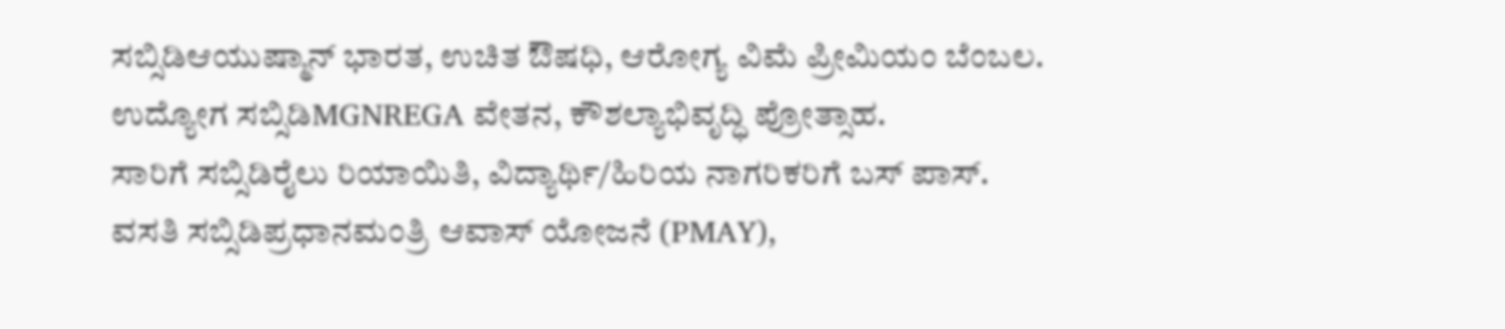ಸಬ್ಸಿಡಿಆಯುಷ್ಮಾನ್ ಭಾರತ, ಉಚಿತ ಔಷಧಿ, ಆರೋಗ್ಯ ವಿಮೆ ಪ್ರೀಮಿಯಂ ಬೆಂಬಲ.
ಉದ್ಯೋಗ ಸಬ್ಸಿಡಿMGNREGA ವೇತನ, ಕೌಶಲ್ಯಾಭಿವೃದ್ಧಿ ಪ್ರೋತ್ಸಾಹ.
ಸಾರಿಗೆ ಸಬ್ಸಿಡಿರೈಲು ರಿಯಾಯಿತಿ, ವಿದ್ಯಾರ್ಥಿ/ಹಿರಿಯ ನಾಗರಿಕರಿಗೆ ಬಸ್ ಪಾಸ್.
ವಸತಿ ಸಬ್ಸಿಡಿಪ್ರಧಾನಮಂತ್ರಿ ಆವಾಸ್ ಯೋಜನೆ (PMAY),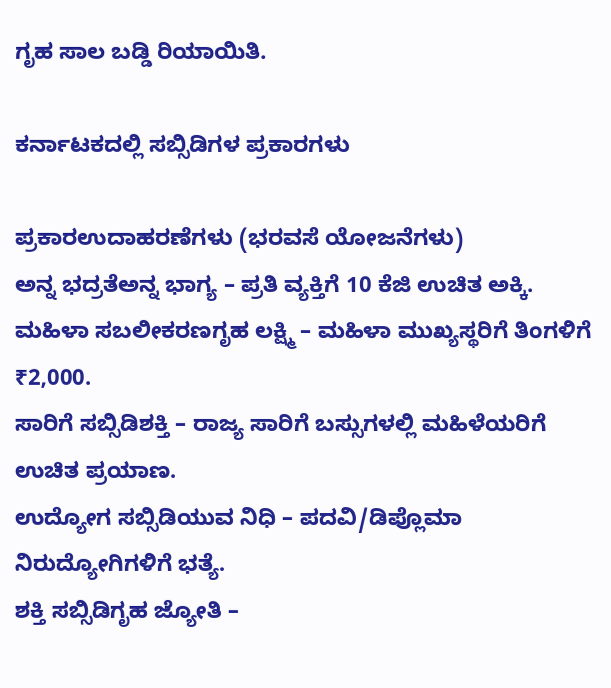ಗೃಹ ಸಾಲ ಬಡ್ಡಿ ರಿಯಾಯಿತಿ.

ಕರ್ನಾಟಕದಲ್ಲಿ ಸಬ್ಸಿಡಿಗಳ ಪ್ರಕಾರಗಳು

ಪ್ರಕಾರಉದಾಹರಣೆಗಳು (ಭರವಸೆ ಯೋಜನೆಗಳು)
ಅನ್ನ ಭದ್ರತೆಅನ್ನ ಭಾಗ್ಯ – ಪ್ರತಿ ವ್ಯಕ್ತಿಗೆ 10 ಕೆಜಿ ಉಚಿತ ಅಕ್ಕಿ.
ಮಹಿಳಾ ಸಬಲೀಕರಣಗೃಹ ಲಕ್ಷ್ಮಿ – ಮಹಿಳಾ ಮುಖ್ಯಸ್ಥರಿಗೆ ತಿಂಗಳಿಗೆ ₹2,000.
ಸಾರಿಗೆ ಸಬ್ಸಿಡಿಶಕ್ತಿ – ರಾಜ್ಯ ಸಾರಿಗೆ ಬಸ್ಸುಗಳಲ್ಲಿ ಮಹಿಳೆಯರಿಗೆ ಉಚಿತ ಪ್ರಯಾಣ.
ಉದ್ಯೋಗ ಸಬ್ಸಿಡಿಯುವ ನಿಧಿ – ಪದವಿ/ಡಿಪ್ಲೊಮಾ ನಿರುದ್ಯೋಗಿಗಳಿಗೆ ಭತ್ಯೆ.
ಶಕ್ತಿ ಸಬ್ಸಿಡಿಗೃಹ ಜ್ಯೋತಿ –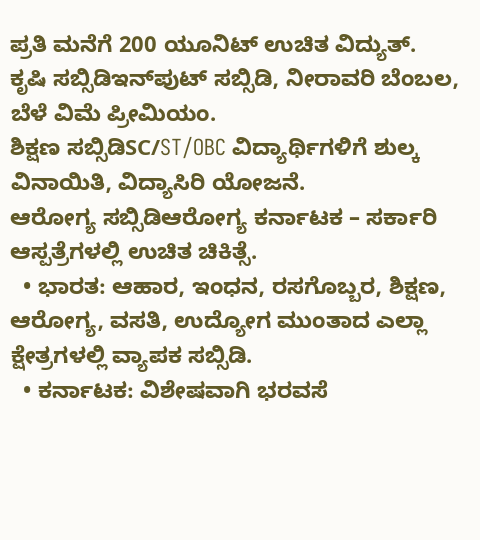ಪ್ರತಿ ಮನೆಗೆ 200 ಯೂನಿಟ್ ಉಚಿತ ವಿದ್ಯುತ್.
ಕೃಷಿ ಸಬ್ಸಿಡಿಇನ್‌ಪುಟ್ ಸಬ್ಸಿಡಿ, ನೀರಾವರಿ ಬೆಂಬಲ, ಬೆಳೆ ವಿಮೆ ಪ್ರೀಮಿಯಂ.
ಶಿಕ್ಷಣ ಸಬ್ಸಿಡಿSC/ST/OBC ವಿದ್ಯಾರ್ಥಿಗಳಿಗೆ ಶುಲ್ಕ ವಿನಾಯಿತಿ, ವಿದ್ಯಾಸಿರಿ ಯೋಜನೆ.
ಆರೋಗ್ಯ ಸಬ್ಸಿಡಿಆರೋಗ್ಯ ಕರ್ನಾಟಕ – ಸರ್ಕಾರಿ ಆಸ್ಪತ್ರೆಗಳಲ್ಲಿ ಉಚಿತ ಚಿಕಿತ್ಸೆ.
  • ಭಾರತ: ಆಹಾರ, ಇಂಧನ, ರಸಗೊಬ್ಬರ, ಶಿಕ್ಷಣ, ಆರೋಗ್ಯ, ವಸತಿ, ಉದ್ಯೋಗ ಮುಂತಾದ ಎಲ್ಲಾ ಕ್ಷೇತ್ರಗಳಲ್ಲಿ ವ್ಯಾಪಕ ಸಬ್ಸಿಡಿ.
  • ಕರ್ನಾಟಕ: ವಿಶೇಷವಾಗಿ ಭರವಸೆ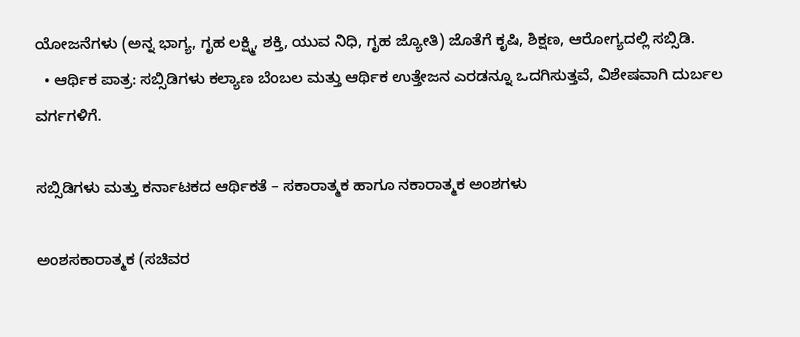ಯೋಜನೆಗಳು (ಅನ್ನ ಭಾಗ್ಯ, ಗೃಹ ಲಕ್ಷ್ಮಿ, ಶಕ್ತಿ, ಯುವ ನಿಧಿ, ಗೃಹ ಜ್ಯೋತಿ) ಜೊತೆಗೆ ಕೃಷಿ, ಶಿಕ್ಷಣ, ಆರೋಗ್ಯದಲ್ಲಿ ಸಬ್ಸಿಡಿ.
  • ಆರ್ಥಿಕ ಪಾತ್ರ: ಸಬ್ಸಿಡಿಗಳು ಕಲ್ಯಾಣ ಬೆಂಬಲ ಮತ್ತು ಆರ್ಥಿಕ ಉತ್ತೇಜನ ಎರಡನ್ನೂ ಒದಗಿಸುತ್ತವೆ, ವಿಶೇಷವಾಗಿ ದುರ್ಬಲ ವರ್ಗಗಳಿಗೆ.

ಸಬ್ಸಿಡಿಗಳು ಮತ್ತು ಕರ್ನಾಟಕದ ಆರ್ಥಿಕತೆ – ಸಕಾರಾತ್ಮಕ ಹಾಗೂ ನಕಾರಾತ್ಮಕ ಅಂಶಗಳು

ಅಂಶಸಕಾರಾತ್ಮಕ (ಸಚಿವರ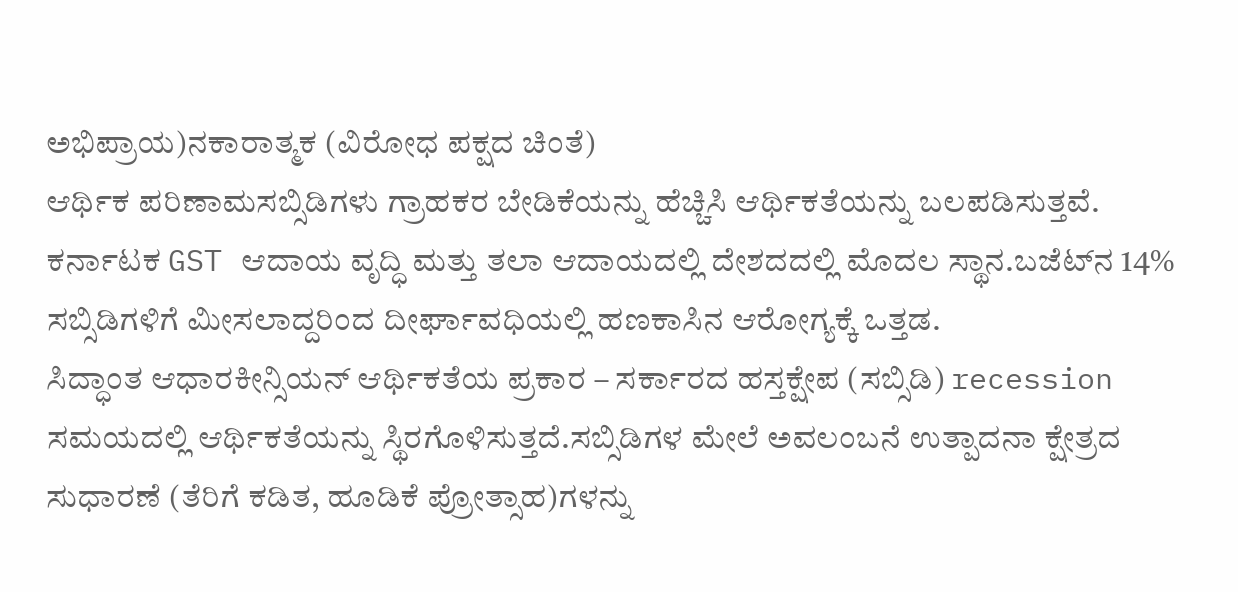ಅಭಿಪ್ರಾಯ)ನಕಾರಾತ್ಮಕ (ವಿರೋಧ ಪಕ್ಷದ ಚಿಂತೆ)
ಆರ್ಥಿಕ ಪರಿಣಾಮಸಬ್ಸಿಡಿಗಳು ಗ್ರಾಹಕರ ಬೇಡಿಕೆಯನ್ನು ಹೆಚ್ಚಿಸಿ ಆರ್ಥಿಕತೆಯನ್ನು ಬಲಪಡಿಸುತ್ತವೆ. ಕರ್ನಾಟಕ GST ಆದಾಯ ವೃದ್ಧಿ ಮತ್ತು ತಲಾ ಆದಾಯದಲ್ಲಿ ದೇಶದದಲ್ಲಿ ಮೊದಲ ಸ್ಥಾನ.ಬಜೆಟ್‌ನ 14% ಸಬ್ಸಿಡಿಗಳಿಗೆ ಮೀಸಲಾದ್ದರಿಂದ ದೀರ್ಘಾವಧಿಯಲ್ಲಿ ಹಣಕಾಸಿನ ಆರೋಗ್ಯಕ್ಕೆ ಒತ್ತಡ.
ಸಿದ್ಧಾಂತ ಆಧಾರಕೀನ್ಸಿಯನ್ ಆರ್ಥಿಕತೆಯ ಪ್ರಕಾರ – ಸರ್ಕಾರದ ಹಸ್ತಕ್ಷೇಪ (ಸಬ್ಸಿಡಿ) recession ಸಮಯದಲ್ಲಿ ಆರ್ಥಿಕತೆಯನ್ನು ಸ್ಥಿರಗೊಳಿಸುತ್ತದೆ.ಸಬ್ಸಿಡಿಗಳ ಮೇಲೆ ಅವಲಂಬನೆ ಉತ್ಪಾದನಾ ಕ್ಷೇತ್ರದ ಸುಧಾರಣೆ (ತೆರಿಗೆ ಕಡಿತ, ಹೂಡಿಕೆ ಪ್ರೋತ್ಸಾಹ)ಗಳನ್ನು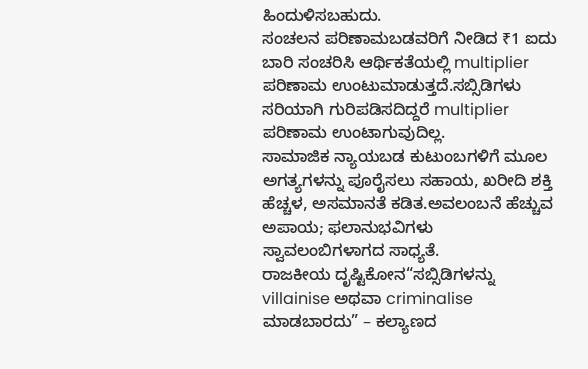ಹಿಂದುಳಿಸಬಹುದು.
ಸಂಚಲನ ಪರಿಣಾಮಬಡವರಿಗೆ ನೀಡಿದ ₹1 ಐದು ಬಾರಿ ಸಂಚರಿಸಿ ಆರ್ಥಿಕತೆಯಲ್ಲಿ multiplier ಪರಿಣಾಮ ಉಂಟುಮಾಡುತ್ತದೆ.ಸಬ್ಸಿಡಿಗಳು ಸರಿಯಾಗಿ ಗುರಿಪಡಿಸದಿದ್ದರೆ multiplier ಪರಿಣಾಮ ಉಂಟಾಗುವುದಿಲ್ಲ.
ಸಾಮಾಜಿಕ ನ್ಯಾಯಬಡ ಕುಟುಂಬಗಳಿಗೆ ಮೂಲ ಅಗತ್ಯಗಳನ್ನು ಪೂರೈಸಲು ಸಹಾಯ, ಖರೀದಿ ಶಕ್ತಿ ಹೆಚ್ಚಳ, ಅಸಮಾನತೆ ಕಡಿತ.ಅವಲಂಬನೆ ಹೆಚ್ಚುವ ಅಪಾಯ; ಫಲಾನುಭವಿಗಳು ಸ್ವಾವಲಂಬಿಗಳಾಗದ ಸಾಧ್ಯತೆ.
ರಾಜಕೀಯ ದೃಷ್ಟಿಕೋನ“ಸಬ್ಸಿಡಿಗಳನ್ನು villainise ಅಥವಾ criminalise ಮಾಡಬಾರದು” – ಕಲ್ಯಾಣದ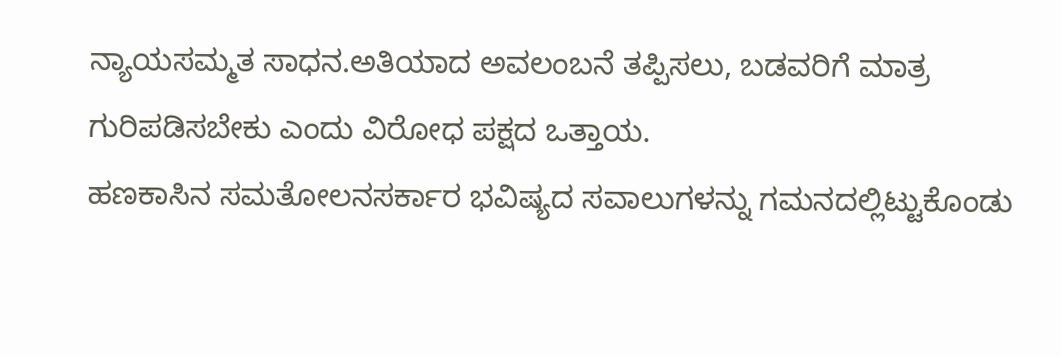ನ್ಯಾಯಸಮ್ಮತ ಸಾಧನ.ಅತಿಯಾದ ಅವಲಂಬನೆ ತಪ್ಪಿಸಲು, ಬಡವರಿಗೆ ಮಾತ್ರ ಗುರಿಪಡಿಸಬೇಕು ಎಂದು ವಿರೋಧ ಪಕ್ಷದ ಒತ್ತಾಯ.
ಹಣಕಾಸಿನ ಸಮತೋಲನಸರ್ಕಾರ ಭವಿಷ್ಯದ ಸವಾಲುಗಳನ್ನು ಗಮನದಲ್ಲಿಟ್ಟುಕೊಂಡು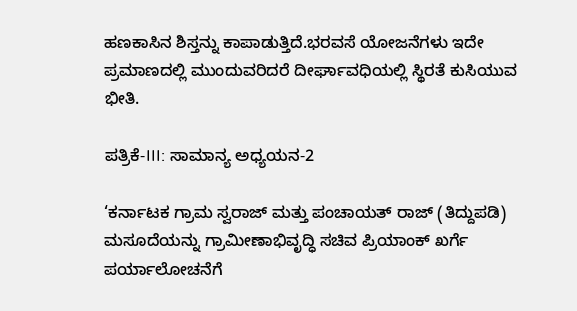ಹಣಕಾಸಿನ ಶಿಸ್ತನ್ನು ಕಾಪಾಡುತ್ತಿದೆ.ಭರವಸೆ ಯೋಜನೆಗಳು ಇದೇ ಪ್ರಮಾಣದಲ್ಲಿ ಮುಂದುವರಿದರೆ ದೀರ್ಘಾವಧಿಯಲ್ಲಿ ಸ್ಥಿರತೆ ಕುಸಿಯುವ ಭೀತಿ.

ಪತ್ರಿಕೆ-III: ಸಾಮಾನ್ಯ ಅಧ್ಯಯನ-2

‘ಕರ್ನಾಟಕ ಗ್ರಾಮ ಸ್ವರಾಜ್ ಮತ್ತು ಪಂಚಾಯತ್ ರಾಜ್ (ತಿದ್ದುಪಡಿ) ಮಸೂದೆಯನ್ನು ಗ್ರಾಮೀಣಾಭಿವೃದ್ಧಿ ಸಚಿವ ಪ್ರಿಯಾಂಕ್ ಖರ್ಗೆ ಪರ್ಯಾಲೋಚನೆಗೆ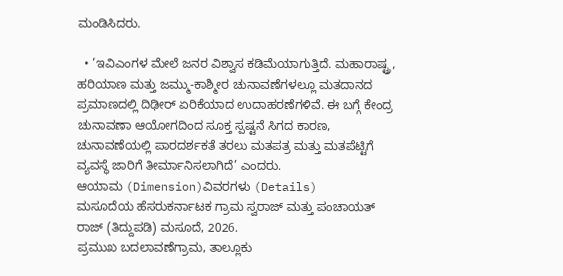ಮಂಡಿಸಿದರು.

  • ‘ಇವಿಎಂಗಳ ಮೇಲೆ ಜನರ ವಿಶ್ವಾಸ ಕಡಿಮೆಯಾಗುತ್ತಿದೆ. ಮಹಾರಾಷ್ಟ್ರ, ಹರಿಯಾಣ ಮತ್ತು ಜಮ್ಮು-ಕಾಶ್ಮೀರ ಚುನಾವಣೆಗಳಲ್ಲೂ ಮತದಾನದ ಪ್ರಮಾಣದಲ್ಲಿ ದಿಢೀರ್ ಏರಿಕೆಯಾದ ಉದಾಹರಣೆಗಳಿವೆ. ಈ ಬಗ್ಗೆ ಕೇಂದ್ರ ಚುನಾವಣಾ ಆಯೋಗದಿಂದ ಸೂಕ್ತ ಸ್ಪಷ್ಟನೆ ಸಿಗದ ಕಾರಣ, ಚುನಾವಣೆಯಲ್ಲಿ ಪಾರದರ್ಶಕತೆ ತರಲು ಮತಪತ್ರ ಮತ್ತು ಮತಪೆಟ್ಟಿಗೆ ವ್ಯವಸ್ಥೆ ಜಾರಿಗೆ ತೀರ್ಮಾನಿಸಲಾಗಿದೆ’ ಎಂದರು.
ಆಯಾಮ (Dimension)ವಿವರಗಳು (Details)
ಮಸೂದೆಯ ಹೆಸರುಕರ್ನಾಟಕ ಗ್ರಾಮ ಸ್ವರಾಜ್ ಮತ್ತು ಪಂಚಾಯತ್ ರಾಜ್ (ತಿದ್ದುಪಡಿ) ಮಸೂದೆ, 2026.
ಪ್ರಮುಖ ಬದಲಾವಣೆಗ್ರಾಮ, ತಾಲ್ಲೂಕು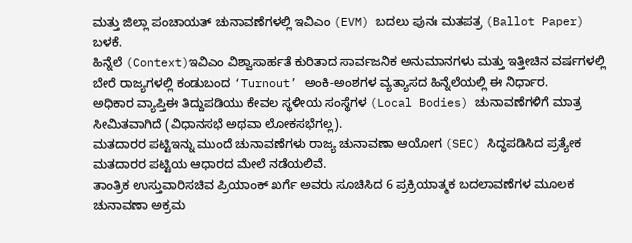ಮತ್ತು ಜಿಲ್ಲಾ ಪಂಚಾಯತ್ ಚುನಾವಣೆಗಳಲ್ಲಿ ಇವಿಎಂ (EVM) ಬದಲು ಪುನಃ ಮತಪತ್ರ (Ballot Paper) ಬಳಕೆ.
ಹಿನ್ನೆಲೆ (Context)ಇವಿಎಂ ವಿಶ್ವಾಸಾರ್ಹತೆ ಕುರಿತಾದ ಸಾರ್ವಜನಿಕ ಅನುಮಾನಗಳು ಮತ್ತು ಇತ್ತೀಚಿನ ವರ್ಷಗಳಲ್ಲಿ ಬೇರೆ ರಾಜ್ಯಗಳಲ್ಲಿ ಕಂಡುಬಂದ ‘Turnout’ ಅಂಕಿ-ಅಂಶಗಳ ವ್ಯತ್ಯಾಸದ ಹಿನ್ನೆಲೆಯಲ್ಲಿ ಈ ನಿರ್ಧಾರ.
ಅಧಿಕಾರ ವ್ಯಾಪ್ತಿಈ ತಿದ್ದುಪಡಿಯು ಕೇವಲ ಸ್ಥಳೀಯ ಸಂಸ್ಥೆಗಳ (Local Bodies) ಚುನಾವಣೆಗಳಿಗೆ ಮಾತ್ರ ಸೀಮಿತವಾಗಿದೆ (ವಿಧಾನಸಭೆ ಅಥವಾ ಲೋಕಸಭೆಗಲ್ಲ).
ಮತದಾರರ ಪಟ್ಟಿಇನ್ನು ಮುಂದೆ ಚುನಾವಣೆಗಳು ರಾಜ್ಯ ಚುನಾವಣಾ ಆಯೋಗ (SEC) ಸಿದ್ಧಪಡಿಸಿದ ಪ್ರತ್ಯೇಕ ಮತದಾರರ ಪಟ್ಟಿಯ ಆಧಾರದ ಮೇಲೆ ನಡೆಯಲಿವೆ.
ತಾಂತ್ರಿಕ ಉಸ್ತುವಾರಿಸಚಿವ ಪ್ರಿಯಾಂಕ್ ಖರ್ಗೆ ಅವರು ಸೂಚಿಸಿದ 6 ಪ್ರಕ್ರಿಯಾತ್ಮಕ ಬದಲಾವಣೆಗಳ ಮೂಲಕ ಚುನಾವಣಾ ಅಕ್ರಮ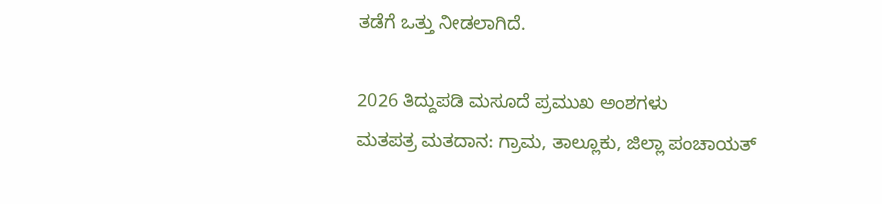ತಡೆಗೆ ಒತ್ತು ನೀಡಲಾಗಿದೆ.

2026 ತಿದ್ದುಪಡಿ ಮಸೂದೆ ಪ್ರಮುಖ ಅಂಶಗಳು
ಮತಪತ್ರ ಮತದಾನ: ಗ್ರಾಮ, ತಾಲ್ಲೂಕು, ಜಿಲ್ಲಾ ಪಂಚಾಯತ್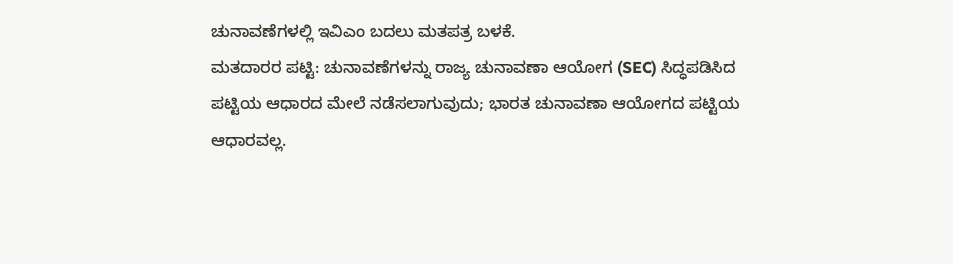ಚುನಾವಣೆಗಳಲ್ಲಿ ಇವಿಎಂ ಬದಲು ಮತಪತ್ರ ಬಳಕೆ.
ಮತದಾರರ ಪಟ್ಟಿ: ಚುನಾವಣೆಗಳನ್ನು ರಾಜ್ಯ ಚುನಾವಣಾ ಆಯೋಗ (SEC) ಸಿದ್ಧಪಡಿಸಿದ ಪಟ್ಟಿಯ ಆಧಾರದ ಮೇಲೆ ನಡೆಸಲಾಗುವುದು; ಭಾರತ ಚುನಾವಣಾ ಆಯೋಗದ ಪಟ್ಟಿಯ ಆಧಾರವಲ್ಲ.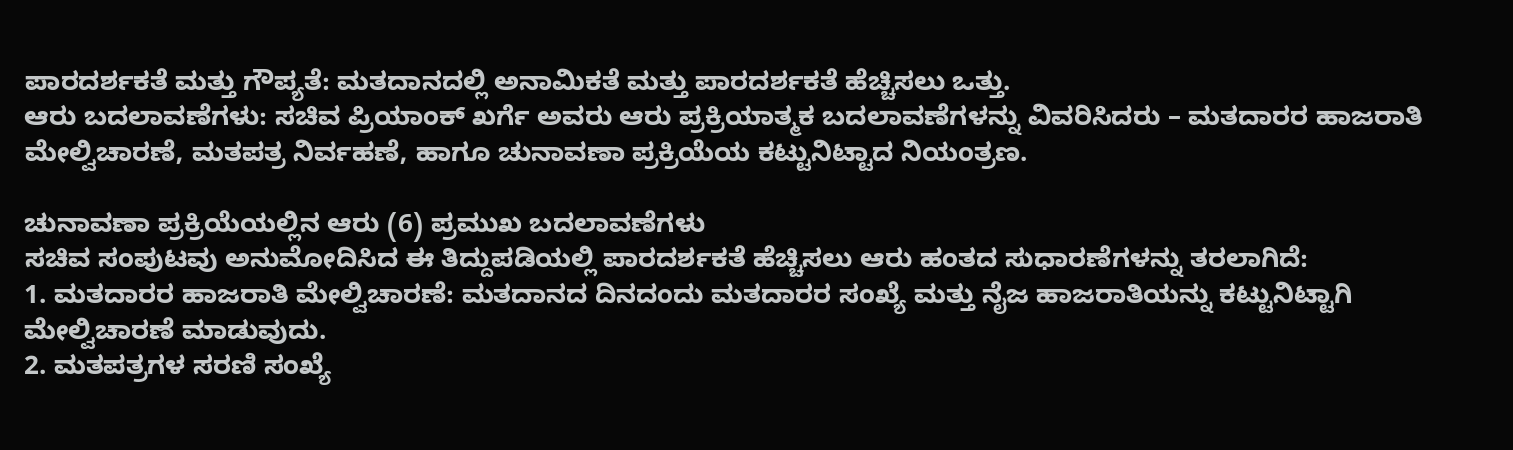ಪಾರದರ್ಶಕತೆ ಮತ್ತು ಗೌಪ್ಯತೆ: ಮತದಾನದಲ್ಲಿ ಅನಾಮಿಕತೆ ಮತ್ತು ಪಾರದರ್ಶಕತೆ ಹೆಚ್ಚಿಸಲು ಒತ್ತು.
ಆರು ಬದಲಾವಣೆಗಳು: ಸಚಿವ ಪ್ರಿಯಾಂಕ್ ಖರ್ಗೆ ಅವರು ಆರು ಪ್ರಕ್ರಿಯಾತ್ಮಕ ಬದಲಾವಣೆಗಳನ್ನು ವಿವರಿಸಿದರು – ಮತದಾರರ ಹಾಜರಾತಿ ಮೇಲ್ವಿಚಾರಣೆ, ಮತಪತ್ರ ನಿರ್ವಹಣೆ, ಹಾಗೂ ಚುನಾವಣಾ ಪ್ರಕ್ರಿಯೆಯ ಕಟ್ಟುನಿಟ್ಟಾದ ನಿಯಂತ್ರಣ.

ಚುನಾವಣಾ ಪ್ರಕ್ರಿಯೆಯಲ್ಲಿನ ಆರು (6) ಪ್ರಮುಖ ಬದಲಾವಣೆಗಳು
ಸಚಿವ ಸಂಪುಟವು ಅನುಮೋದಿಸಿದ ಈ ತಿದ್ದುಪಡಿಯಲ್ಲಿ ಪಾರದರ್ಶಕತೆ ಹೆಚ್ಚಿಸಲು ಆರು ಹಂತದ ಸುಧಾರಣೆಗಳನ್ನು ತರಲಾಗಿದೆ:
1. ಮತದಾರರ ಹಾಜರಾತಿ ಮೇಲ್ವಿಚಾರಣೆ: ಮತದಾನದ ದಿನದಂದು ಮತದಾರರ ಸಂಖ್ಯೆ ಮತ್ತು ನೈಜ ಹಾಜರಾತಿಯನ್ನು ಕಟ್ಟುನಿಟ್ಟಾಗಿ ಮೇಲ್ವಿಚಾರಣೆ ಮಾಡುವುದು.
2. ಮತಪತ್ರಗಳ ಸರಣಿ ಸಂಖ್ಯೆ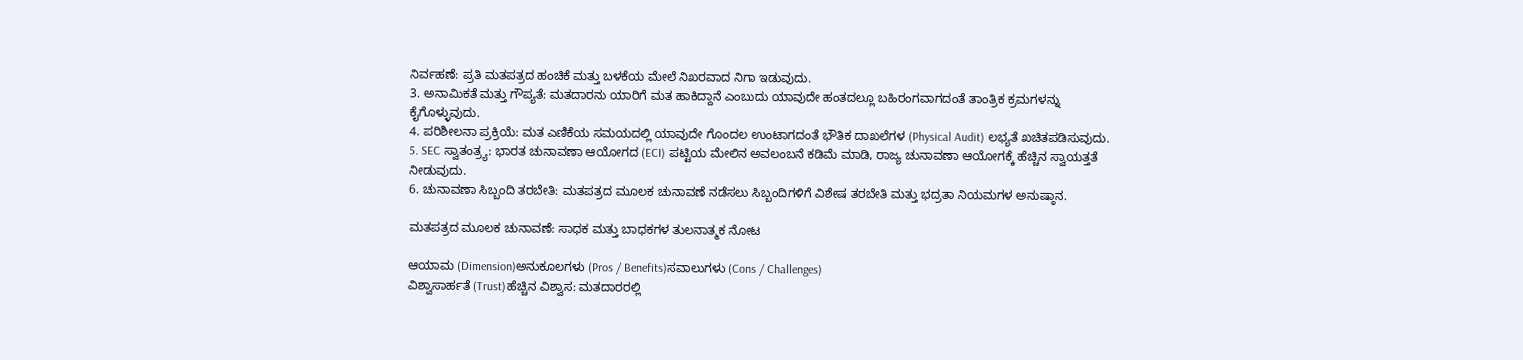ನಿರ್ವಹಣೆ: ಪ್ರತಿ ಮತಪತ್ರದ ಹಂಚಿಕೆ ಮತ್ತು ಬಳಕೆಯ ಮೇಲೆ ನಿಖರವಾದ ನಿಗಾ ಇಡುವುದು.
3. ಅನಾಮಿಕತೆ ಮತ್ತು ಗೌಪ್ಯತೆ: ಮತದಾರನು ಯಾರಿಗೆ ಮತ ಹಾಕಿದ್ದಾನೆ ಎಂಬುದು ಯಾವುದೇ ಹಂತದಲ್ಲೂ ಬಹಿರಂಗವಾಗದಂತೆ ತಾಂತ್ರಿಕ ಕ್ರಮಗಳನ್ನು ಕೈಗೊಳ್ಳುವುದು.
4. ಪರಿಶೀಲನಾ ಪ್ರಕ್ರಿಯೆ: ಮತ ಎಣಿಕೆಯ ಸಮಯದಲ್ಲಿ ಯಾವುದೇ ಗೊಂದಲ ಉಂಟಾಗದಂತೆ ಭೌತಿಕ ದಾಖಲೆಗಳ (Physical Audit) ಲಭ್ಯತೆ ಖಚಿತಪಡಿಸುವುದು.
5. SEC ಸ್ವಾತಂತ್ರ್ಯ: ಭಾರತ ಚುನಾವಣಾ ಆಯೋಗದ (ECI) ಪಟ್ಟಿಯ ಮೇಲಿನ ಅವಲಂಬನೆ ಕಡಿಮೆ ಮಾಡಿ, ರಾಜ್ಯ ಚುನಾವಣಾ ಆಯೋಗಕ್ಕೆ ಹೆಚ್ಚಿನ ಸ್ವಾಯತ್ತತೆ ನೀಡುವುದು.
6. ಚುನಾವಣಾ ಸಿಬ್ಬಂದಿ ತರಬೇತಿ: ಮತಪತ್ರದ ಮೂಲಕ ಚುನಾವಣೆ ನಡೆಸಲು ಸಿಬ್ಬಂದಿಗಳಿಗೆ ವಿಶೇಷ ತರಬೇತಿ ಮತ್ತು ಭದ್ರತಾ ನಿಯಮಗಳ ಅನುಷ್ಠಾನ.

ಮತಪತ್ರದ ಮೂಲಕ ಚುನಾವಣೆ: ಸಾಧಕ ಮತ್ತು ಬಾಧಕಗಳ ತುಲನಾತ್ಮಕ ನೋಟ

ಆಯಾಮ (Dimension)ಅನುಕೂಲಗಳು (Pros / Benefits)ಸವಾಲುಗಳು (Cons / Challenges)
ವಿಶ್ವಾಸಾರ್ಹತೆ (Trust)ಹೆಚ್ಚಿನ ವಿಶ್ವಾಸ: ಮತದಾರರಲ್ಲಿ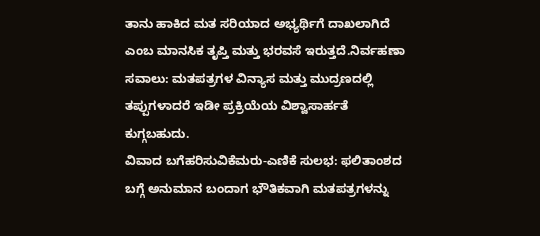ತಾನು ಹಾಕಿದ ಮತ ಸರಿಯಾದ ಅಭ್ಯರ್ಥಿಗೆ ದಾಖಲಾಗಿದೆ ಎಂಬ ಮಾನಸಿಕ ತೃಪ್ತಿ ಮತ್ತು ಭರವಸೆ ಇರುತ್ತದೆ.ನಿರ್ವಹಣಾ ಸವಾಲು: ಮತಪತ್ರಗಳ ವಿನ್ಯಾಸ ಮತ್ತು ಮುದ್ರಣದಲ್ಲಿ ತಪ್ಪುಗಳಾದರೆ ಇಡೀ ಪ್ರಕ್ರಿಯೆಯ ವಿಶ್ವಾಸಾರ್ಹತೆ ಕುಗ್ಗಬಹುದು.
ವಿವಾದ ಬಗೆಹರಿಸುವಿಕೆಮರು-ಎಣಿಕೆ ಸುಲಭ: ಫಲಿತಾಂಶದ ಬಗ್ಗೆ ಅನುಮಾನ ಬಂದಾಗ ಭೌತಿಕವಾಗಿ ಮತಪತ್ರಗಳನ್ನು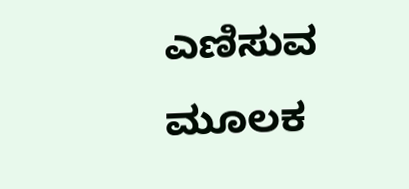ಎಣಿಸುವ ಮೂಲಕ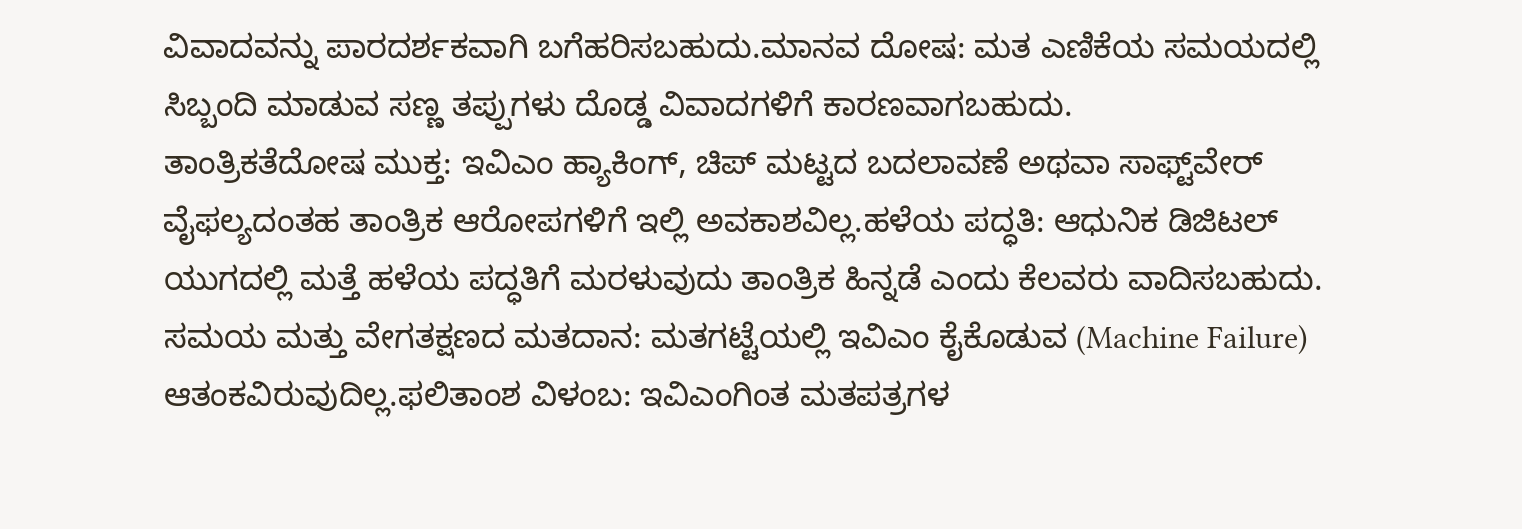ವಿವಾದವನ್ನು ಪಾರದರ್ಶಕವಾಗಿ ಬಗೆಹರಿಸಬಹುದು.ಮಾನವ ದೋಷ: ಮತ ಎಣಿಕೆಯ ಸಮಯದಲ್ಲಿ ಸಿಬ್ಬಂದಿ ಮಾಡುವ ಸಣ್ಣ ತಪ್ಪುಗಳು ದೊಡ್ಡ ವಿವಾದಗಳಿಗೆ ಕಾರಣವಾಗಬಹುದು.
ತಾಂತ್ರಿಕತೆದೋಷ ಮುಕ್ತ: ಇವಿಎಂ ಹ್ಯಾಕಿಂಗ್, ಚಿಪ್ ಮಟ್ಟದ ಬದಲಾವಣೆ ಅಥವಾ ಸಾಫ್ಟ್‌ವೇರ್ ವೈಫಲ್ಯದಂತಹ ತಾಂತ್ರಿಕ ಆರೋಪಗಳಿಗೆ ಇಲ್ಲಿ ಅವಕಾಶವಿಲ್ಲ.ಹಳೆಯ ಪದ್ಧತಿ: ಆಧುನಿಕ ಡಿಜಿಟಲ್ ಯುಗದಲ್ಲಿ ಮತ್ತೆ ಹಳೆಯ ಪದ್ಧತಿಗೆ ಮರಳುವುದು ತಾಂತ್ರಿಕ ಹಿನ್ನಡೆ ಎಂದು ಕೆಲವರು ವಾದಿಸಬಹುದು.
ಸಮಯ ಮತ್ತು ವೇಗತಕ್ಷಣದ ಮತದಾನ: ಮತಗಟ್ಟೆಯಲ್ಲಿ ಇವಿಎಂ ಕೈಕೊಡುವ (Machine Failure) ಆತಂಕವಿರುವುದಿಲ್ಲ.ಫಲಿತಾಂಶ ವಿಳಂಬ: ಇವಿಎಂಗಿಂತ ಮತಪತ್ರಗಳ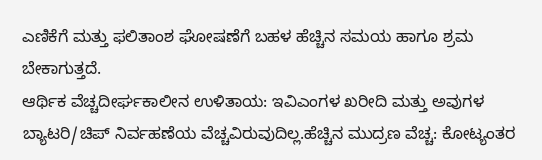ಎಣಿಕೆಗೆ ಮತ್ತು ಫಲಿತಾಂಶ ಘೋಷಣೆಗೆ ಬಹಳ ಹೆಚ್ಚಿನ ಸಮಯ ಹಾಗೂ ಶ್ರಮ ಬೇಕಾಗುತ್ತದೆ.
ಆರ್ಥಿಕ ವೆಚ್ಚದೀರ್ಘಕಾಲೀನ ಉಳಿತಾಯ: ಇವಿಎಂಗಳ ಖರೀದಿ ಮತ್ತು ಅವುಗಳ ಬ್ಯಾಟರಿ/ಚಿಪ್ ನಿರ್ವಹಣೆಯ ವೆಚ್ಚವಿರುವುದಿಲ್ಲ.ಹೆಚ್ಚಿನ ಮುದ್ರಣ ವೆಚ್ಚ: ಕೋಟ್ಯಂತರ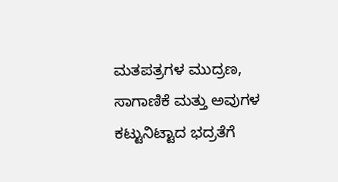ಮತಪತ್ರಗಳ ಮುದ್ರಣ, ಸಾಗಾಣಿಕೆ ಮತ್ತು ಅವುಗಳ ಕಟ್ಟುನಿಟ್ಟಾದ ಭದ್ರತೆಗೆ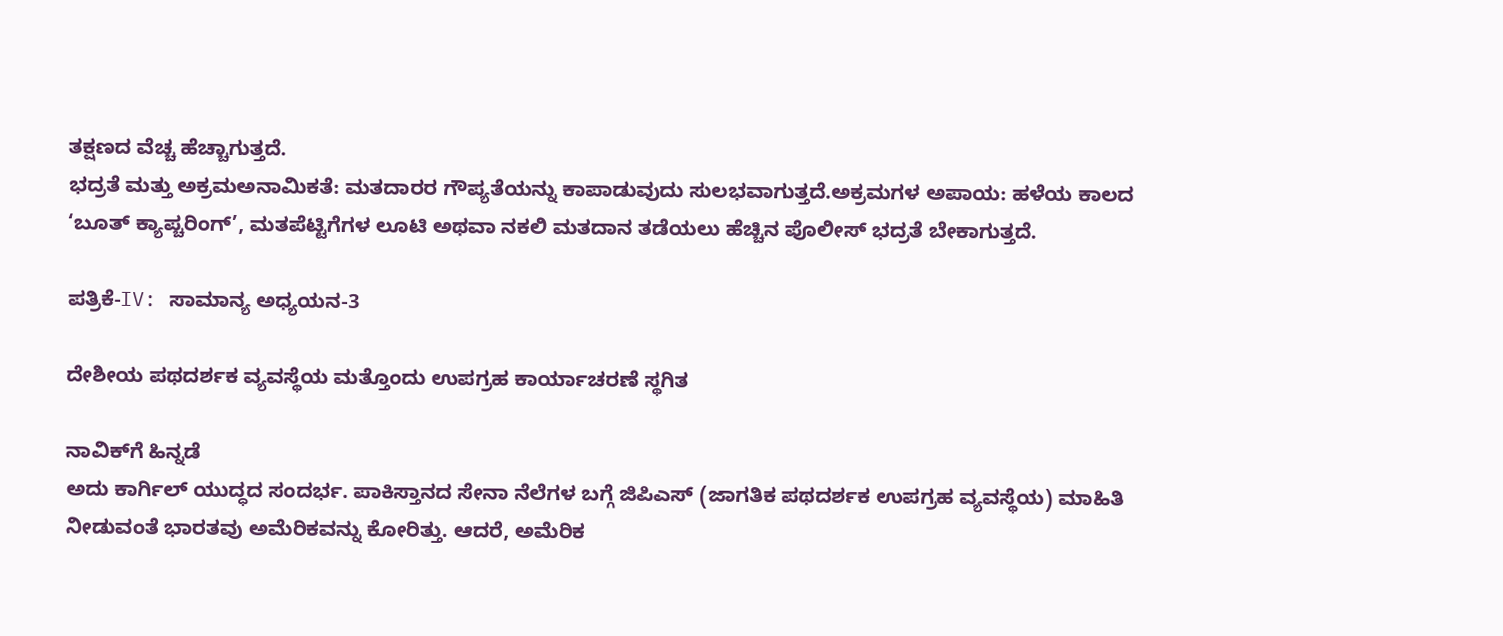ತಕ್ಷಣದ ವೆಚ್ಚ ಹೆಚ್ಚಾಗುತ್ತದೆ.
ಭದ್ರತೆ ಮತ್ತು ಅಕ್ರಮಅನಾಮಿಕತೆ: ಮತದಾರರ ಗೌಪ್ಯತೆಯನ್ನು ಕಾಪಾಡುವುದು ಸುಲಭವಾಗುತ್ತದೆ.ಅಕ್ರಮಗಳ ಅಪಾಯ: ಹಳೆಯ ಕಾಲದ ‘ಬೂತ್ ಕ್ಯಾಪ್ಚರಿಂಗ್’, ಮತಪೆಟ್ಟಿಗೆಗಳ ಲೂಟಿ ಅಥವಾ ನಕಲಿ ಮತದಾನ ತಡೆಯಲು ಹೆಚ್ಚಿನ ಪೊಲೀಸ್ ಭದ್ರತೆ ಬೇಕಾಗುತ್ತದೆ.

ಪತ್ರಿಕೆ-IV: ಸಾಮಾನ್ಯ ಅಧ್ಯಯನ-3

ದೇಶೀಯ ಪಥದರ್ಶಕ ವ್ಯವಸ್ಥೆಯ ಮತ್ತೊಂದು ಉಪಗ್ರಹ ಕಾರ್ಯಾಚರಣೆ ಸ್ಥಗಿತ

ನಾವಿಕ್‌ಗೆ ಹಿನ್ನಡೆ
ಅದು ಕಾರ್ಗಿಲ್ ಯುದ್ಧದ ಸಂದರ್ಭ. ಪಾಕಿಸ್ತಾನದ ಸೇನಾ ನೆಲೆಗಳ ಬಗ್ಗೆ ಜಿಪಿಎಸ್ (ಜಾಗತಿಕ ಪಥದರ್ಶಕ ಉಪಗ್ರಹ ವ್ಯವಸ್ಥೆಯ) ಮಾಹಿತಿ ನೀಡುವಂತೆ ಭಾರತವು ಅಮೆರಿಕವನ್ನು ಕೋರಿತ್ತು. ಆದರೆ, ಅಮೆರಿಕ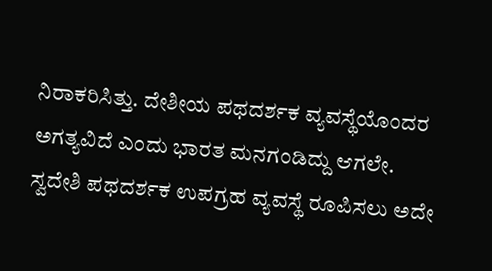ನಿರಾಕರಿಸಿತ್ತು. ದೇಶೀಯ ಪಥದರ್ಶಕ ವ್ಯವಸ್ಥೆಯೊಂದರ ಅಗತ್ಯವಿದೆ ಎಂದು ಭಾರತ ಮನಗಂಡಿದ್ದು ಆಗಲೇ. ಸ್ವದೇಶಿ ಪಥದರ್ಶಕ ಉಪಗ್ರಹ ವ್ಯವಸ್ಥೆ ರೂಪಿಸಲು ಅದೇ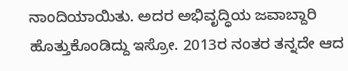ನಾಂದಿಯಾಯಿತು. ಅದರ ಅಭಿವೃದ್ಧಿಯ ಜವಾಬ್ದಾರಿ ಹೊತ್ತುಕೊಂಡಿದ್ದು ಇಸ್ರೋ. 2013ರ ನಂತರ ತನ್ನದೇ ಆದ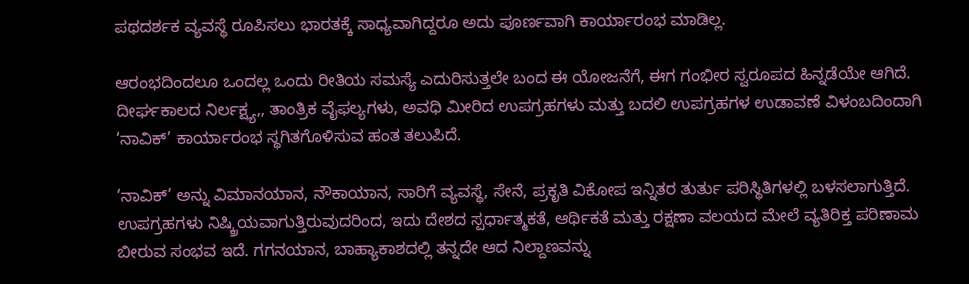ಪಥದರ್ಶಕ ವ್ಯವಸ್ಥೆ ರೂಪಿಸಲು ಭಾರತಕ್ಕೆ ಸಾಧ್ಯವಾಗಿದ್ದರೂ ಅದು ಪೂರ್ಣವಾಗಿ ಕಾರ್ಯಾರಂಭ ಮಾಡಿಲ್ಲ.

ಆರಂಭದಿಂದಲೂ ಒಂದಲ್ಲ ಒಂದು ರೀತಿಯ ಸಮಸ್ಯೆ ಎದುರಿಸುತ್ತಲೇ ಬಂದ ಈ ಯೋಜನೆಗೆ, ಈಗ ಗಂಭೀರ ಸ್ವರೂಪದ ಹಿನ್ನಡೆಯೇ ಆಗಿದೆ. ದೀರ್ಘಕಾಲದ ನಿರ್ಲಕ್ಷ್ಯ,, ತಾಂತ್ರಿಕ ವೈಫಲ್ಯಗಳು, ಅವಧಿ ಮೀರಿದ ಉಪಗ್ರಹಗಳು ಮತ್ತು ಬದಲಿ ಉಪಗ್ರಹಗಳ ಉಡಾವಣೆ ವಿಳಂಬದಿಂದಾಗಿ ‘ನಾವಿಕ್’ ಕಾರ್ಯಾರಂಭ ಸ್ಥಗಿತಗೊಳಿಸುವ ಹಂತ ತಲುಪಿದೆ.

‘ನಾವಿಕ್’ ಅನ್ನು ವಿಮಾನಯಾನ, ನೌಕಾಯಾನ, ಸಾರಿಗೆ ವ್ಯವಸ್ಥೆ, ಸೇನೆ, ಪ್ರಕೃತಿ ವಿಕೋಪ ಇನ್ನಿತರ ತುರ್ತು ಪರಿಸ್ಥಿತಿಗಳಲ್ಲಿ ಬಳಸಲಾಗುತ್ತಿದೆ. ಉಪಗ್ರಹಗಳು ನಿಷ್ಕ್ರಿಯವಾಗುತ್ತಿರುವುದರಿಂದ, ಇದು ದೇಶದ ಸ್ಪರ್ಧಾತ್ಮಕತೆ, ಆರ್ಥಿಕತೆ ಮತ್ತು ರಕ್ಷಣಾ ವಲಯದ ಮೇಲೆ ವ್ಯತಿರಿಕ್ತ ಪರಿಣಾಮ ಬೀರುವ ಸಂಭವ ಇದೆ. ಗಗನಯಾನ, ಬಾಹ್ಯಾಕಾಶದಲ್ಲಿ ತನ್ನದೇ ಆದ ನಿಲ್ದಾಣವನ್ನು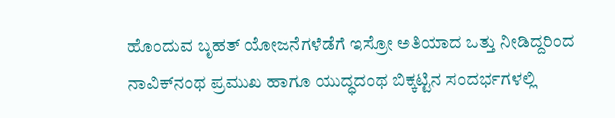ಹೊಂದುವ ಬೃಹತ್ ಯೋಜನೆಗಳೆಡೆಗೆ ಇಸ್ರೋ ಅತಿಯಾದ ಒತ್ತು ನೀಡಿದ್ದರಿಂದ ನಾವಿಕ್‌ನಂಥ ಪ್ರಮುಖ ಹಾಗೂ ಯುದ್ಧದಂಥ ಬಿಕ್ಕಟ್ಟಿನ ಸಂದರ್ಭಗಳಲ್ಲಿ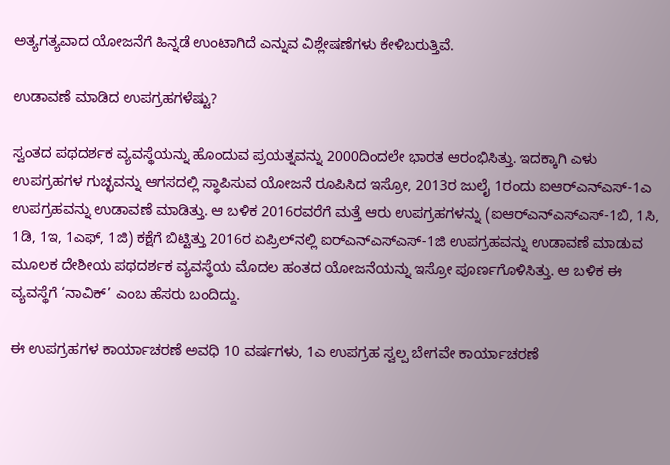ಅತ್ಯಗತ್ಯವಾದ ಯೋಜನೆಗೆ ಹಿನ್ನಡೆ ಉಂಟಾಗಿದೆ ಎನ್ನುವ ವಿಶ್ಲೇಷಣೆಗಳು ಕೇಳಿಬರುತ್ತಿವೆ.

ಉಡಾವಣೆ ಮಾಡಿದ ಉಪಗ್ರಹಗಳೆಷ್ಟು?

ಸ್ವಂತದ ಪಥದರ್ಶಕ ವ್ಯವಸ್ಥೆಯನ್ನು ಹೊಂದುವ ಪ್ರಯತ್ನವನ್ನು 2000ದಿಂದಲೇ ಭಾರತ ಆರಂಭಿಸಿತ್ತು. ಇದಕ್ಕಾಗಿ ಎಳು ಉಪಗ್ರಹಗಳ ಗುಚ್ಛವನ್ನು ಆಗಸದಲ್ಲಿ ಸ್ಥಾಪಿಸುವ ಯೋಜನೆ ರೂಪಿಸಿದ ಇಸ್ರೋ, 2013ರ ಜುಲೈ 1ರಂದು ಐಆರ್‌ಎನ್‌ಎಸ್-1ಎ ಉಪಗ್ರಹವನ್ನು ಉಡಾವಣೆ ಮಾಡಿತ್ತು. ಆ ಬಳಿಕ 2016ರವರೆಗೆ ಮತ್ತೆ ಆರು ಉಪಗ್ರಹಗಳನ್ನು (ಐಆರ್‌ಎನ್‌ಎಸ್‌ಎಸ್-1ಬಿ, 1ಸಿ, 1ಡಿ, 1ಇ, 1ಎಫ್, 1ಜಿ) ಕಕ್ಷೆಗೆ ಬಿಟ್ಟಿತ್ತು 2016ರ ಏಪ್ರಿಲ್‌ನಲ್ಲಿ ಐರ್‌ಎನ್‌ಎಸ್‌ಎಸ್-1ಜಿ ಉಪಗ್ರಹವನ್ನು ಉಡಾವಣೆ ಮಾಡುವ ಮೂಲಕ ದೇಶೀಯ ಪಥದರ್ಶಕ ವ್ಯವಸ್ಥೆಯ ಮೊದಲ ಹಂತದ ಯೋಜನೆಯನ್ನು ಇಸ್ರೋ ಪೂರ್ಣಗೊಳಿಸಿತ್ತು. ಆ ಬಳಿಕ ಈ ವ್ಯವಸ್ಥೆಗೆ ‘ನಾವಿಕ್’ ಎಂಬ ಹೆಸರು ಬಂದಿದ್ದು.

ಈ ಉಪಗ್ರಹಗಳ ಕಾರ್ಯಾಚರಣೆ ಅವಧಿ 10 ವರ್ಷಗಳು, 1ಎ ಉಪಗ್ರಹ ಸ್ವಲ್ಪ ಬೇಗವೇ ಕಾರ್ಯಾಚರಣೆ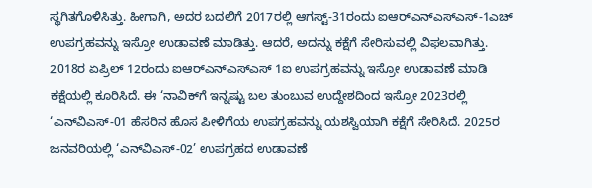ಸ್ಥಗಿತಗೊಳಿಸಿತ್ತು. ಹೀಗಾಗಿ, ಅದರ ಬದಲಿಗೆ 2017ರಲ್ಲಿ ಆಗಸ್ಟ್-31ರಂದು ಐಆರ್‌ಎನ್‌ಎಸ್‌ಎಸ್-1ಎಚ್ ಉಪಗ್ರಹವನ್ನು ಇಸ್ರೋ ಉಡಾವಣೆ ಮಾಡಿತ್ತು. ಆದರೆ, ಅದನ್ನು ಕಕ್ಷೆಗೆ ಸೇರಿಸುವಲ್ಲಿ ವಿಫಲವಾಗಿತ್ತು. 2018ರ ಏಪ್ರಿಲ್ 12ರಂದು ಐಆರ್‌ಎನ್‌ಎಸ್‌ಎಸ್ 1ಐ ಉಪಗ್ರಹವನ್ನು ಇಸ್ರೋ ಉಡಾವಣೆ ಮಾಡಿ ಕಕ್ಷೆಯಲ್ಲಿ ಕೂರಿಸಿದೆ. ಈ ‘ನಾವಿಕ್‌ಗೆ ಇನ್ನಷ್ಟು ಬಲ ತುಂಬುವ ಉದ್ದೇಶದಿಂದ ಇಸ್ರೋ 2023ರಲ್ಲಿ ‘ಎನ್‌ವಿಎಸ್-01 ಹೆಸರಿನ ಹೊಸ ಪೀಳಿಗೆಯ ಉಪಗ್ರಹವನ್ನು ಯಶಸ್ವಿಯಾಗಿ ಕಕ್ಷೆಗೆ ಸೇರಿಸಿದೆ. 2025ರ ಜನವರಿಯಲ್ಲಿ ‘ಎನ್‌ವಿಎಸ್-02’ ಉಪಗ್ರಹದ ಉಡಾವಣೆ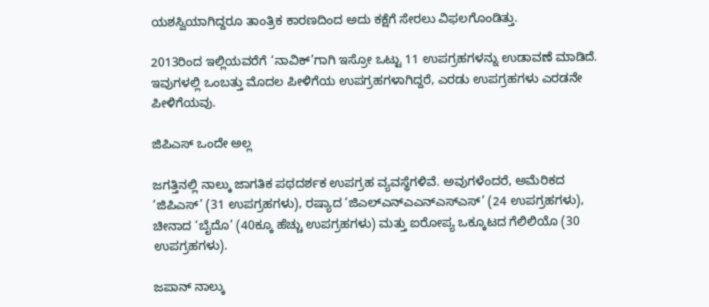ಯಶಸ್ವಿಯಾಗಿದ್ದರೂ ತಾಂತ್ರಿಕ ಕಾರಣದಿಂದ ಅದು ಕಕ್ಷೆಗೆ ಸೇರಲು ವಿಫಲಗೊಂಡಿತ್ತು.

2013ರಿಂದ ಇಲ್ಲಿಯವರೆಗೆ ‘ನಾವಿಕ್’ಗಾಗಿ ಇಸ್ರೋ ಒಟ್ಟು 11 ಉಪಗ್ರಹಗಳನ್ನು ಉಡಾವಣೆ ಮಾಡಿದೆ. ಇವುಗಳಲ್ಲಿ ಒಂಬತ್ತು ಮೊದಲ ಪೀಳಿಗೆಯ ಉಪಗ್ರಹಗಳಾಗಿದ್ದರೆ, ಎರಡು ಉಪಗ್ರಹಗಳು ಎರಡನೇ ಪೀಳಿಗೆಯವು.

ಜಿಪಿಎಸ್ ಒಂದೇ ಅಲ್ಲ

ಜಗತ್ತಿನಲ್ಲಿ ನಾಲ್ಕು ಜಾಗತಿಕ ಪಥದರ್ಶಕ ಉಪಗ್ರಹ ವ್ಯವಸ್ಥೆಗಳಿವೆ. ಅವುಗಳೆಂದರೆ, ಅಮೆರಿಕದ ‘ಜಿಪಿಎಸ್’ (31 ಉಪಗ್ರಹಗಳು), ರಷ್ಯಾದ ‘ಜಿಎಲ್‌ಎನ್‌ಎಎನ್ಎಸ್ಎಸ್’ (24 ಉಪಗ್ರಹಗಳು), ಚೀನಾದ ‘ಬೈದೊ’ (40ಕ್ಕೂ ಹೆಚ್ಚು ಉಪಗ್ರಹಗಳು) ಮತ್ತು ಐರೋಪ್ಯ ಒಕ್ಕೂಟದ ಗೆಲಿಲಿಯೊ (30 ಉಪಗ್ರಹಗಳು).

ಜಪಾನ್ ನಾಲ್ಕು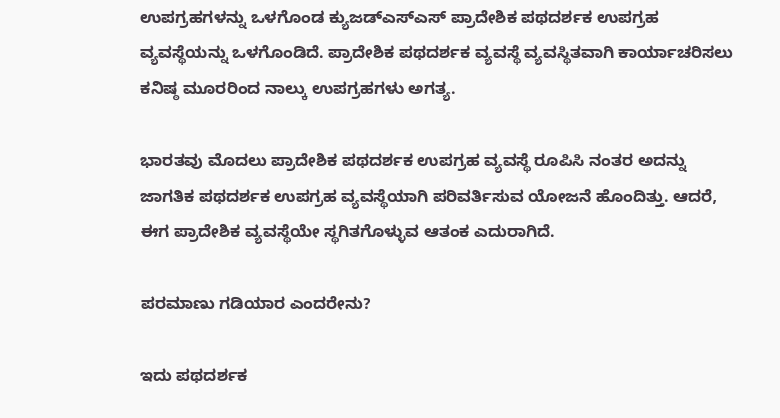ಉಪಗ್ರಹಗಳನ್ನು ಒಳಗೊಂಡ ಕ್ಯುಜಡ್‌ಎಸ್‌ಎಸ್ ಪ್ರಾದೇಶಿಕ ಪಥದರ್ಶಕ ಉಪಗ್ರಹ ವ್ಯವಸ್ಥೆಯನ್ನು ಒಳಗೊಂಡಿದೆ. ಪ್ರಾದೇಶಿಕ ಪಥದರ್ಶಕ ವ್ಯವಸ್ಥೆ ವ್ಯವಸ್ಥಿತವಾಗಿ ಕಾರ್ಯಾಚರಿಸಲು ಕನಿಷ್ಠ ಮೂರರಿಂದ ನಾಲ್ಕು ಉಪಗ್ರಹಗಳು ಅಗತ್ಯ.

ಭಾರತವು ಮೊದಲು ಪ್ರಾದೇಶಿಕ ಪಥದರ್ಶಕ ಉಪಗ್ರಹ ವ್ಯವಸ್ಥೆ ರೂಪಿಸಿ ನಂತರ ಅದನ್ನು ಜಾಗತಿಕ ಪಥದರ್ಶಕ ಉಪಗ್ರಹ ವ್ಯವಸ್ಥೆಯಾಗಿ ಪರಿವರ್ತಿಸುವ ಯೋಜನೆ ಹೊಂದಿತ್ತು. ಆದರೆ, ಈಗ ಪ್ರಾದೇಶಿಕ ವ್ಯವಸ್ಥೆಯೇ ಸ್ಥಗಿತಗೊಳ್ಳುವ ಆತಂಕ ಎದುರಾಗಿದೆ.

ಪರಮಾಣು ಗಡಿಯಾರ ಎಂದರೇನು?

ಇದು ಪಥದರ್ಶಕ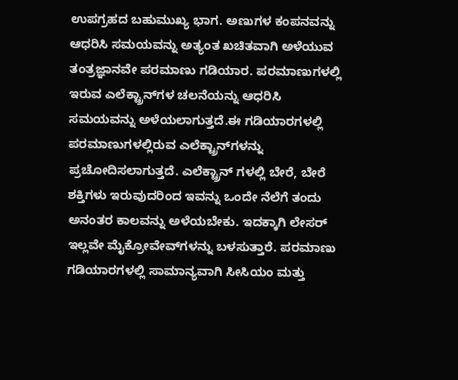ಉಪಗ್ರಹದ ಬಹುಮುಖ್ಯ ಭಾಗ. ಅಣುಗಳ ಕಂಪನವನ್ನು ಆಧರಿಸಿ ಸಮಯವನ್ನು ಅತ್ಯಂತ ಖಚಿತವಾಗಿ ಅಳೆಯುವ ತಂತ್ರಜ್ಞಾನವೇ ಪರಮಾಣು ಗಡಿಯಾರ. ಪರಮಾಣುಗಳಲ್ಲಿ ಇರುವ ಎಲೆಕ್ಟ್ರಾನ್‌ಗಳ ಚಲನೆಯನ್ನು ಆಧರಿಸಿ ಸಮಯವನ್ನು ಅಳೆಯಲಾಗುತ್ತದೆ.ಈ ಗಡಿಯಾರಗಳಲ್ಲಿ ಪರಮಾಣುಗಳಲ್ಲಿರುವ ಎಲೆಕ್ಟ್ರಾನ್‌ಗಳನ್ನು ಪ್ರಚೋದಿಸಲಾಗುತ್ತದೆ. ಎಲೆಕ್ಟ್ರಾನ್ ಗಳಲ್ಲಿ ಬೇರೆ, ಬೇರೆ ಶಕ್ತಿಗಳು ಇರುವುದರಿಂದ ಇವನ್ನು ಒಂದೇ ನೆಲೆಗೆ ತಂದು ಅನಂತರ ಕಾಲವನ್ನು ಅಳೆಯಬೇಕು. ಇದಕ್ಕಾಗಿ ಲೇಸರ್ ಇಲ್ಲವೇ ಮೈಕ್ರೋವೇವ್‌ಗಳನ್ನು ಬಳಸುತ್ತಾರೆ. ಪರಮಾಣು ಗಡಿಯಾರಗಳಲ್ಲಿ ಸಾಮಾನ್ಯವಾಗಿ ಸೀಸಿಯಂ ಮತ್ತು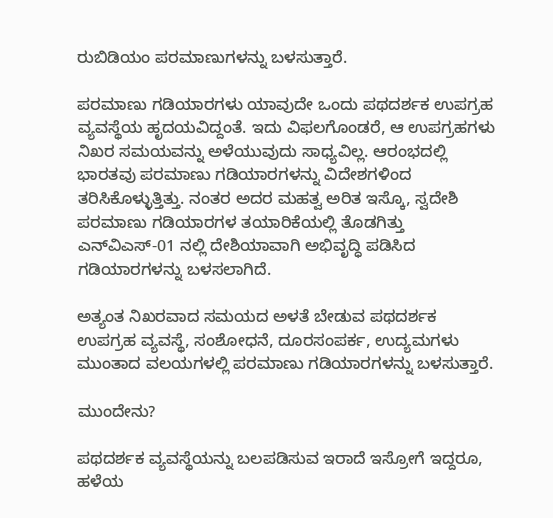ರುಬಿಡಿಯಂ ಪರಮಾಣುಗಳನ್ನು ಬಳಸುತ್ತಾರೆ.

ಪರಮಾಣು ಗಡಿಯಾರಗಳು ಯಾವುದೇ ಒಂದು ಪಥದರ್ಶಕ ಉಪಗ್ರಹ ವ್ಯವಸ್ಥೆಯ ಹೃದಯವಿದ್ದಂತೆ. ಇದು ವಿಫಲಗೊಂಡರೆ, ಆ ಉಪಗ್ರಹಗಳು ನಿಖರ ಸಮಯವನ್ನು ಅಳೆಯುವುದು ಸಾಧ್ಯವಿಲ್ಲ. ಆರಂಭದಲ್ಲಿ ಭಾರತವು ಪರಮಾಣು ಗಡಿಯಾರಗಳನ್ನು ವಿದೇಶಗಳಿಂದ ತರಿಸಿಕೊಳ್ಳುತ್ತಿತ್ತು. ನಂತರ ಅದರ ಮಹತ್ವ ಅರಿತ ಇಸ್ಕೊ, ಸ್ವದೇಶಿ ಪರಮಾಣು ಗಡಿಯಾರಗಳ ತಯಾರಿಕೆಯಲ್ಲಿ ತೊಡಗಿತ್ತು ಎನ್‌ವಿಎಸ್-01 ನಲ್ಲಿ ದೇಶಿಯಾವಾಗಿ ಅಭಿವೃದ್ಧಿ ಪಡಿಸಿದ ಗಡಿಯಾರಗಳನ್ನು ಬಳಸಲಾಗಿದೆ.

ಅತ್ಯಂತ ನಿಖರವಾದ ಸಮಯದ ಅಳತೆ ಬೇಡುವ ಪಥದರ್ಶಕ ಉಪಗ್ರಹ ವ್ಯವಸ್ಥೆ, ಸಂಶೋಧನೆ, ದೂರಸಂಪರ್ಕ, ಉದ್ಯಮಗಳು ಮುಂತಾದ ವಲಯಗಳಲ್ಲಿ ಪರಮಾಣು ಗಡಿಯಾರಗಳನ್ನು ಬಳಸುತ್ತಾರೆ.

ಮುಂದೇನು?

ಪಥದರ್ಶಕ ವ್ಯವಸ್ಥೆಯನ್ನು ಬಲಪಡಿಸುವ ಇರಾದೆ ಇಸ್ರೋಗೆ ಇದ್ದರೂ, ಹಳೆಯ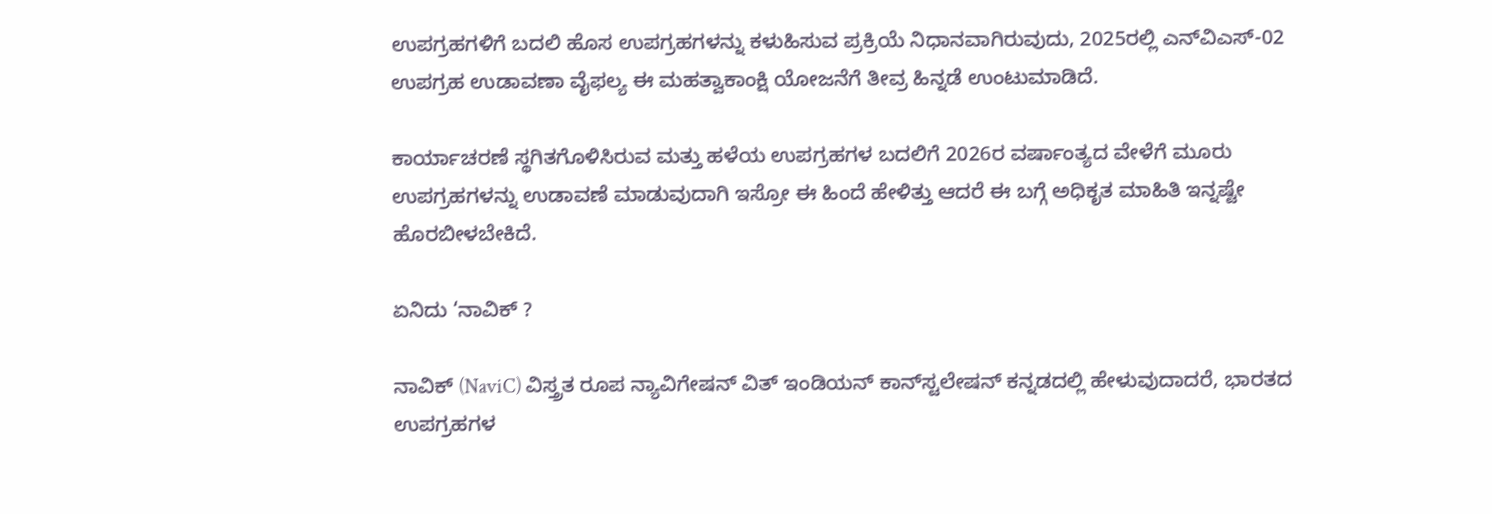ಉಪಗ್ರಹಗಳಿಗೆ ಬದಲಿ ಹೊಸ ಉಪಗ್ರಹಗಳನ್ನು ಕಳುಹಿಸುವ ಪ್ರಕ್ರಿಯೆ ನಿಧಾನವಾಗಿರುವುದು, 2025ರಲ್ಲಿ ಎನ್‌ವಿಎಸ್-02 ಉಪಗ್ರಹ ಉಡಾವಣಾ ವೈಫಲ್ಯ ಈ ಮಹತ್ವಾಕಾಂಕ್ಷಿ ಯೋಜನೆಗೆ ತೀವ್ರ ಹಿನ್ನಡೆ ಉಂಟುಮಾಡಿದೆ.

ಕಾರ್ಯಾಚರಣೆ ಸ್ಥಗಿತಗೊಳಿಸಿರುವ ಮತ್ತು ಹಳೆಯ ಉಪಗ್ರಹಗಳ ಬದಲಿಗೆ 2026ರ ವರ್ಷಾಂತ್ಯದ ವೇಳೆಗೆ ಮೂರು ಉಪಗ್ರಹಗಳನ್ನು ಉಡಾವಣೆ ಮಾಡುವುದಾಗಿ ಇಸ್ರೋ ಈ ಹಿಂದೆ ಹೇಳಿತ್ತು ಆದರೆ ಈ ಬಗ್ಗೆ ಅಧಿಕೃತ ಮಾಹಿತಿ ಇನ್ನಷ್ಟೇ ಹೊರಬೀಳಬೇಕಿದೆ.

ಏನಿದು ‘ನಾವಿಕ್ ?

ನಾವಿಕ್‌ (NaviC) ವಿಸ್ತ್ರತ ರೂಪ ನ್ಯಾವಿಗೇಷನ್ ವಿತ್ ಇಂಡಿಯನ್ ಕಾನ್‌ಸ್ಟಲೇಷನ್ ಕನ್ನಡದಲ್ಲಿ ಹೇಳುವುದಾದರೆ, ಭಾರತದ ಉಪಗ್ರಹಗಳ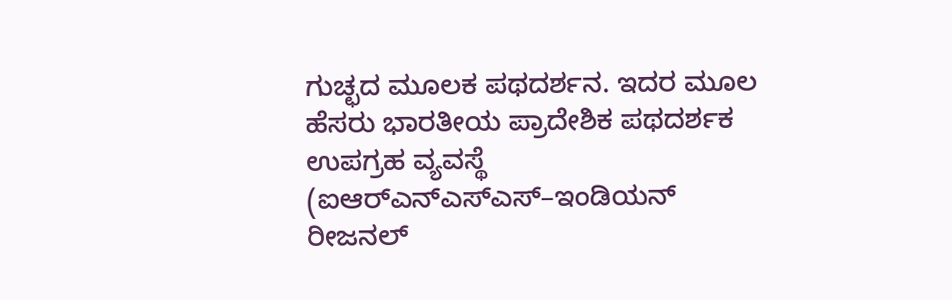ಗುಚ್ಛದ ಮೂಲಕ ಪಥದರ್ಶನ. ಇದರ ಮೂಲ ಹೆಸರು ಭಾರತೀಯ ಪ್ರಾದೇಶಿಕ ಪಥದರ್ಶಕ ಉಪಗ್ರಹ ವ್ಯವಸ್ಥೆ (ಐಆರ್‌ಎನ್‌ಎಸ್‌ಎಸ್–ಇಂಡಿಯನ್ ರೀಜನಲ್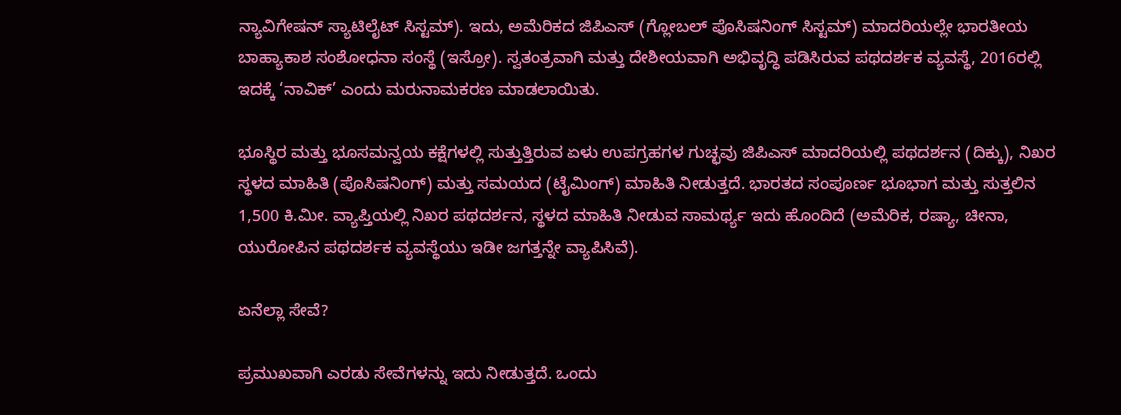ನ್ಯಾವಿಗೇಷನ್ ಸ್ಯಾಟಿಲೈಟ್ ಸಿಸ್ಟಮ್). ಇದು, ಅಮೆರಿಕದ ಜಿಪಿಎಸ್ (ಗ್ಲೋಬಲ್ ಪೊಸಿಷನಿಂಗ್ ಸಿಸ್ಟಮ್) ಮಾದರಿಯಲ್ಲೇ ಭಾರತೀಯ ಬಾಹ್ಯಾಕಾಶ ಸಂಶೋಧನಾ ಸಂಸ್ಥೆ (ಇಸ್ರೋ). ಸ್ವತಂತ್ರವಾಗಿ ಮತ್ತು ದೇಶೀಯವಾಗಿ ಅಭಿವೃದ್ಧಿ ಪಡಿಸಿರುವ ಪಥದರ್ಶಕ ವ್ಯವಸ್ಥೆ, 2016ರಲ್ಲಿ ಇದಕ್ಕೆ ‘ನಾವಿಕ್’ ಎಂದು ಮರುನಾಮಕರಣ ಮಾಡಲಾಯಿತು.

ಭೂಸ್ಥಿರ ಮತ್ತು ಭೂಸಮನ್ವಯ ಕಕ್ಷೆಗಳಲ್ಲಿ ಸುತ್ತುತ್ತಿರುವ ಏಳು ಉಪಗ್ರಹಗಳ ಗುಚ್ಛವು ಜಿಪಿಎಸ್ ಮಾದರಿಯಲ್ಲಿ ಪಥದರ್ಶನ (ದಿಕ್ಕು), ನಿಖರ ಸ್ಥಳದ ಮಾಹಿತಿ (ಪೊಸಿಷನಿಂಗ್) ಮತ್ತು ಸಮಯದ (ಟೈಮಿಂಗ್) ಮಾಹಿತಿ ನೀಡುತ್ತದೆ. ಭಾರತದ ಸಂಪೂರ್ಣ ಭೂಭಾಗ ಮತ್ತು ಸುತ್ತಲಿನ 1,500 ಕಿ.ಮೀ. ವ್ಯಾಪ್ತಿಯಲ್ಲಿ ನಿಖರ ಪಥದರ್ಶನ, ಸ್ಥಳದ ಮಾಹಿತಿ ನೀಡುವ ಸಾಮರ್ಥ್ಯ ಇದು ಹೊಂದಿದೆ (ಅಮೆರಿಕ, ರಷ್ಯಾ, ಚೀನಾ, ಯುರೋಪಿನ ಪಥದರ್ಶಕ ವ್ಯವಸ್ಥೆಯು ಇಡೀ ಜಗತ್ತನ್ನೇ ವ್ಯಾಪಿಸಿವೆ).

ಏನೆಲ್ಲಾ ಸೇವೆ?

ಪ್ರಮುಖವಾಗಿ ಎರಡು ಸೇವೆಗಳನ್ನು ಇದು ನೀಡುತ್ತದೆ. ಒಂದು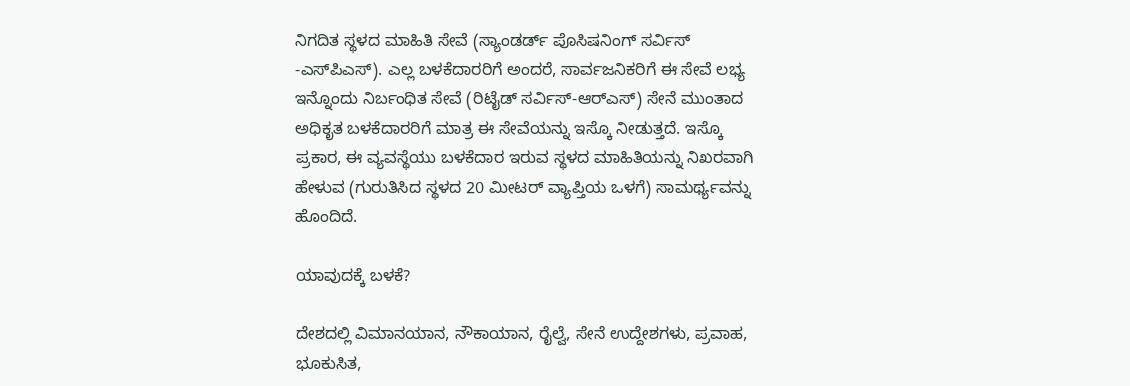ನಿಗದಿತ ಸ್ಥಳದ ಮಾಹಿತಿ ಸೇವೆ (ಸ್ಯಾಂಡರ್ಡ್ ಪೊಸಿಷನಿಂಗ್ ಸರ್ವಿಸ್ -ಎಸ್‌ಪಿಎಸ್). ಎಲ್ಲ ಬಳಕೆದಾರರಿಗೆ ಅಂದರೆ, ಸಾರ್ವಜನಿಕರಿಗೆ ಈ ಸೇವೆ ಲಭ್ಯ ಇನ್ನೊಂದು ನಿರ್ಬಂಧಿತ ಸೇವೆ (ರಿಟೈಡ್ ಸರ್ವಿಸ್-ಆರ್‌ಎಸ್) ಸೇನೆ ಮುಂತಾದ ಅಧಿಕೃತ ಬಳಕೆದಾರರಿಗೆ ಮಾತ್ರ ಈ ಸೇವೆಯನ್ನು ಇಸ್ಕೊ ನೀಡುತ್ತದೆ. ಇಸ್ಕೊ ಪ್ರಕಾರ, ಈ ವ್ಯವಸ್ಥೆಯು ಬಳಕೆದಾರ ಇರುವ ಸ್ಥಳದ ಮಾಹಿತಿಯನ್ನು ನಿಖರವಾಗಿ ಹೇಳುವ (ಗುರುತಿಸಿದ ಸ್ಥಳದ 20 ಮೀಟರ್ ವ್ಯಾಪ್ತಿಯ ಒಳಗೆ) ಸಾಮರ್ಥ್ಯವನ್ನು ಹೊಂದಿದೆ.

ಯಾವುದಕ್ಕೆ ಬಳಕೆ?

ದೇಶದಲ್ಲಿ ವಿಮಾನಯಾನ, ನೌಕಾಯಾನ, ರೈಲ್ವೆ, ಸೇನೆ ಉದ್ದೇಶಗಳು, ಪ್ರವಾಹ, ಭೂಕುಸಿತ,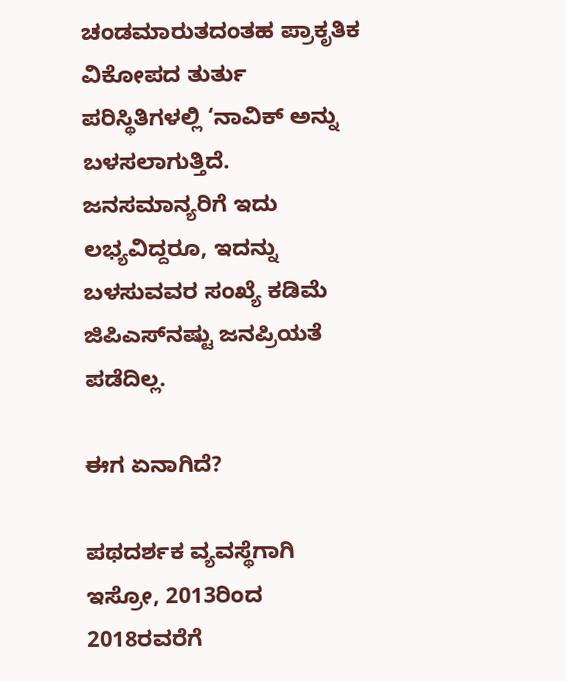ಚಂಡಮಾರುತದಂತಹ ಪ್ರಾಕೃತಿಕ ವಿಕೋಪದ ತುರ್ತು ಪರಿಸ್ಥಿತಿಗಳಲ್ಲಿ ‘ನಾವಿಕ್ ಅನ್ನು ಬಳಸಲಾಗುತ್ತಿದೆ. ಜನಸಮಾನ್ಯರಿಗೆ ಇದು ಲಭ್ಯವಿದ್ದರೂ, ಇದನ್ನು ಬಳಸುವವರ ಸಂಖ್ಯೆ ಕಡಿಮೆ ಜಿಪಿಎಸ್‌ನಷ್ಟು ಜನಪ್ರಿಯತೆ ಪಡೆದಿಲ್ಲ.

ಈಗ ಏನಾಗಿದೆ?

ಪಥದರ್ಶಕ ವ್ಯವಸ್ಥೆಗಾಗಿ ಇಸ್ರೋ, 2013ರಿಂದ 2018ರವರೆಗೆ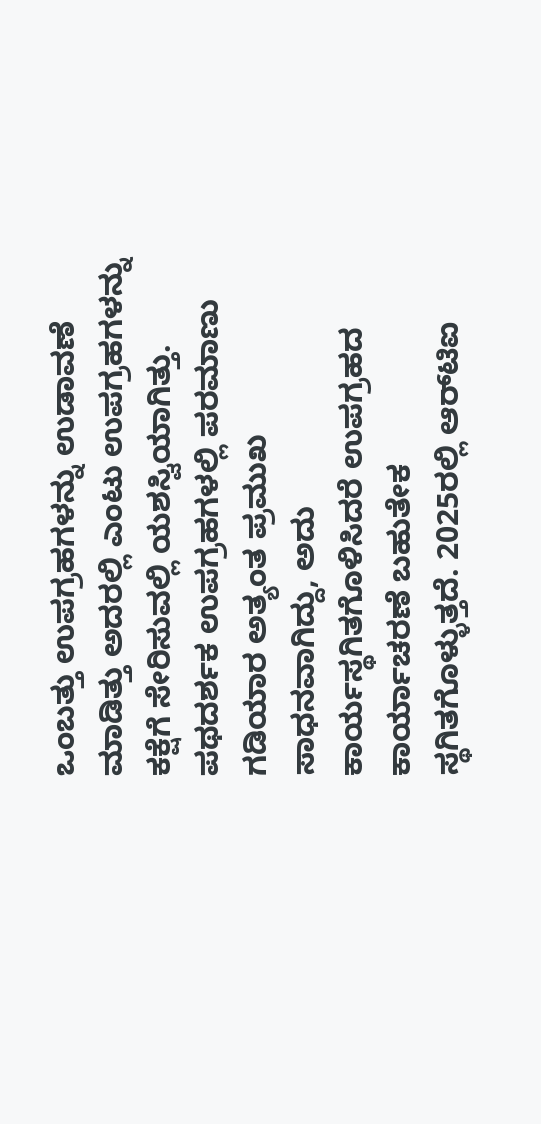ಒಂಬತ್ತು ಉಪಗ್ರಹಗಳನ್ನು ಉಡಾವಣೆ ಮಾಡಿತ್ತು ಅದರಲ್ಲಿ ಎಂಟು ಉಪಗ್ರಹಗಳನ್ನು ಕಕ್ಷೆಗೆ ಸೇರಿಸುವಲ್ಲಿ ಯಶಸ್ವಿಯಾಗಿತ್ತು. ಪಥದರ್ಶಕ ಉಪಗ್ರಹಗಳಲ್ಲಿ ಪರಮಾಣು ಗಡಿಯಾರ ಅತ್ಯಂತ ಪ್ರಮುಖ ಸಾಧನವಾಗಿದ್ದು, ಅದು ಕಾರ್ಯಸ್ಥಗಿತಗೊಳಿಸಿದರೆ ಉಪಗ್ರಹದ ಕಾರ್ಯಾಚರಣೆ ಬಹುತೇಕ ಸ್ಥಗಿತಗೊಳ್ಳುತ್ತದೆ. 2025ರಲ್ಲಿ ಆರ್‌ಟಿಐ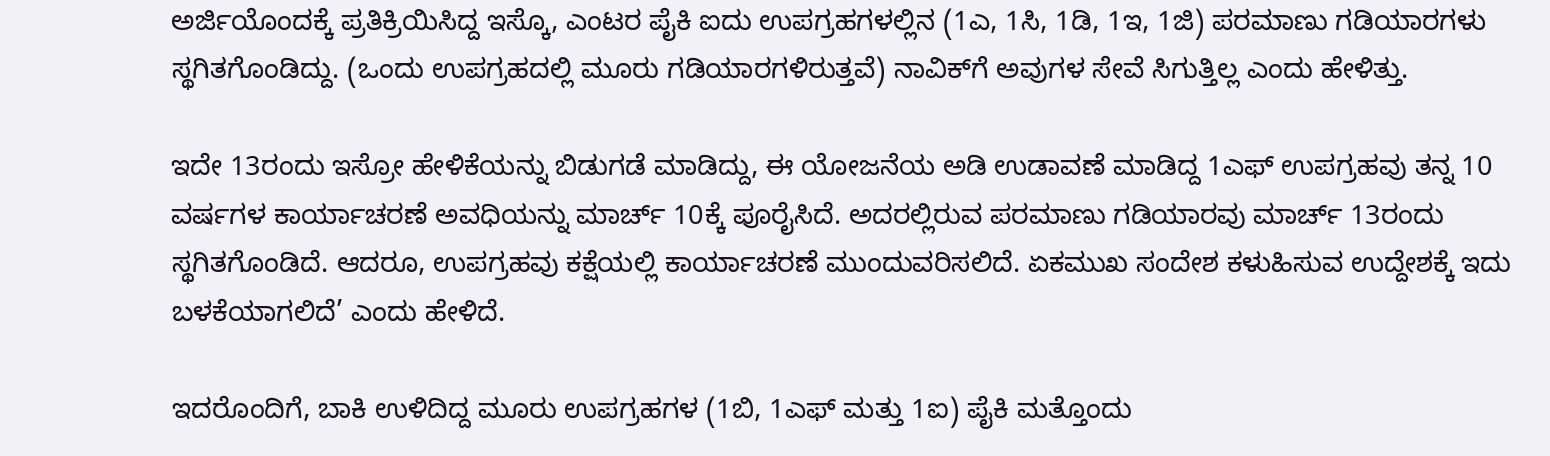ಅರ್ಜಿಯೊಂದಕ್ಕೆ ಪ್ರತಿಕ್ರಿಯಿಸಿದ್ದ ಇಸ್ಕೊ, ಎಂಟರ ಪೈಕಿ ಐದು ಉಪಗ್ರಹಗಳಲ್ಲಿನ (1ಎ, 1ಸಿ, 1ಡಿ, 1ಇ, 1ಜಿ) ಪರಮಾಣು ಗಡಿಯಾರಗಳು ಸ್ಥಗಿತಗೊಂಡಿದ್ದು. (ಒಂದು ಉಪಗ್ರಹದಲ್ಲಿ ಮೂರು ಗಡಿಯಾರಗಳಿರುತ್ತವೆ) ನಾವಿಕ್‌ಗೆ ಅವುಗಳ ಸೇವೆ ಸಿಗುತ್ತಿಲ್ಲ ಎಂದು ಹೇಳಿತ್ತು.

ಇದೇ 13ರಂದು ಇಸ್ರೋ ಹೇಳಿಕೆಯನ್ನು ಬಿಡುಗಡೆ ಮಾಡಿದ್ದು, ಈ ಯೋಜನೆಯ ಅಡಿ ಉಡಾವಣೆ ಮಾಡಿದ್ದ 1ಎಫ್ ಉಪಗ್ರಹವು ತನ್ನ 10 ವರ್ಷಗಳ ಕಾರ್ಯಾಚರಣೆ ಅವಧಿಯನ್ನು ಮಾರ್ಚ್ 10ಕ್ಕೆ ಪೂರೈಸಿದೆ. ಅದರಲ್ಲಿರುವ ಪರಮಾಣು ಗಡಿಯಾರವು ಮಾರ್ಚ್ 13ರಂದು ಸ್ಥಗಿತಗೊಂಡಿದೆ. ಆದರೂ, ಉಪಗ್ರಹವು ಕಕ್ಷೆಯಲ್ಲಿ ಕಾರ್ಯಾಚರಣೆ ಮುಂದುವರಿಸಲಿದೆ. ಏಕಮುಖ ಸಂದೇಶ ಕಳುಹಿಸುವ ಉದ್ದೇಶಕ್ಕೆ ಇದು ಬಳಕೆಯಾಗಲಿದೆ’ ಎಂದು ಹೇಳಿದೆ.

ಇದರೊಂದಿಗೆ, ಬಾಕಿ ಉಳಿದಿದ್ದ ಮೂರು ಉಪಗ್ರಹಗಳ (1ಬಿ, 1ಎಫ್ ಮತ್ತು 1ಐ) ಪೈಕಿ ಮತ್ತೊಂದು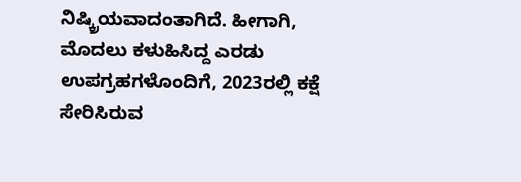ನಿಷ್ಕ್ರಿಯವಾದಂತಾಗಿದೆ. ಹೀಗಾಗಿ, ಮೊದಲು ಕಳುಹಿಸಿದ್ದ ಎರಡು ಉಪಗ್ರಹಗಳೊಂದಿಗೆ, 2023ರಲ್ಲಿ ಕಕ್ಷೆ ಸೇರಿಸಿರುವ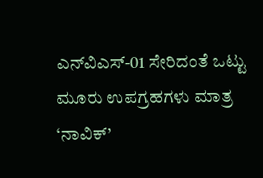ಎನ್‌ವಿಎಸ್-01 ಸೇರಿದಂತೆ ಒಟ್ಟು ಮೂರು ಉಪಗ್ರಹಗಳು ಮಾತ್ರ ‘ನಾವಿಕ್’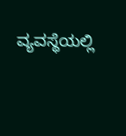ವ್ಯವಸ್ಥೆಯಲ್ಲಿ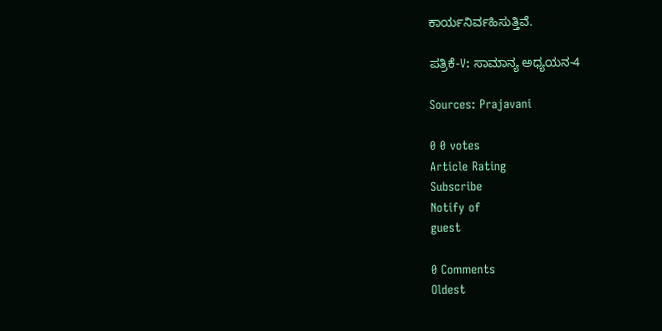ಕಾರ್ಯನಿರ್ವಹಿಸುತ್ತಿವೆ.

ಪತ್ರಿಕೆ-V: ಸಾಮಾನ್ಯ ಅಧ್ಯಯನ-4

Sources: Prajavani

0 0 votes
Article Rating
Subscribe
Notify of
guest

0 Comments
Oldest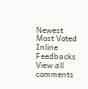Newest Most Voted
Inline Feedbacks
View all comments